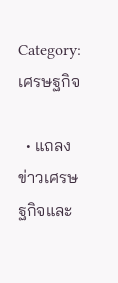Category: เศรษฐกิจ

  • แถลงข่าวเศรษฐกิจและ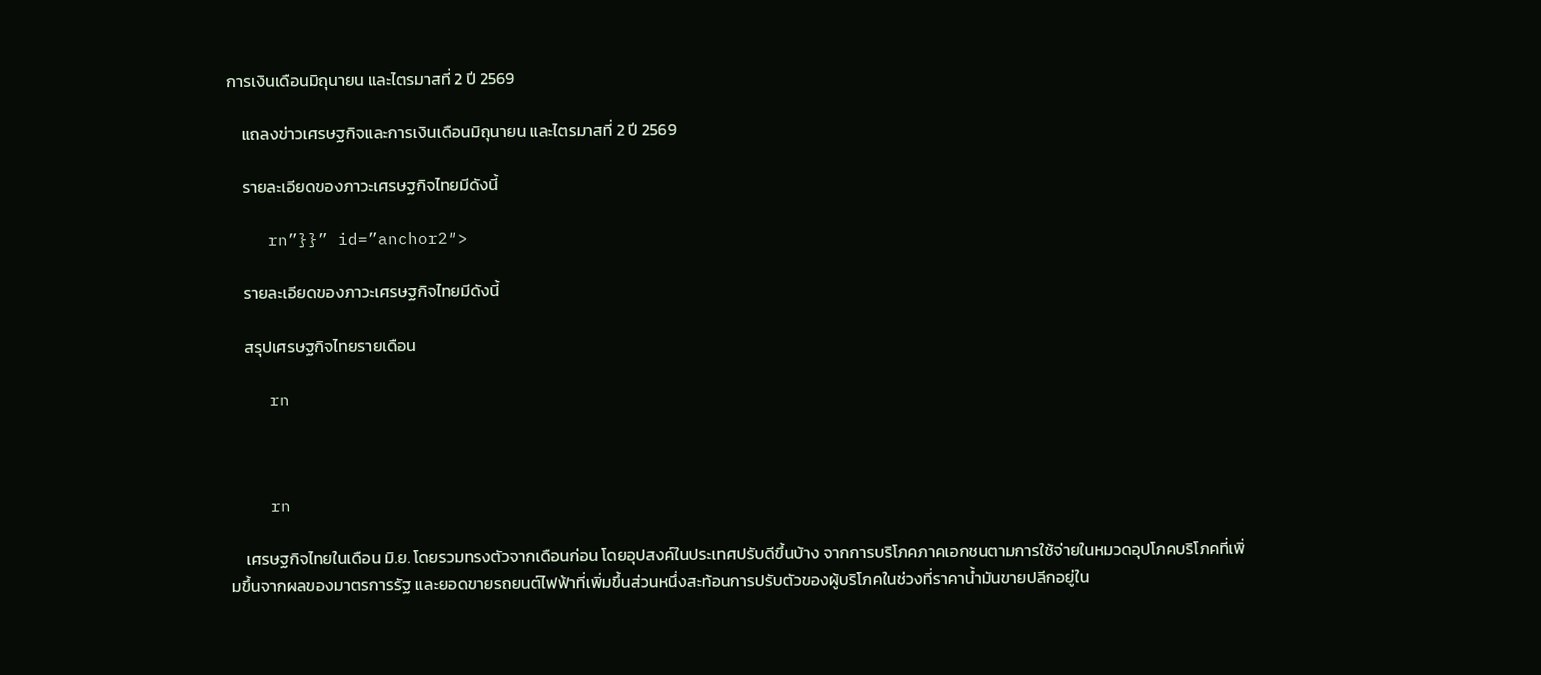การเงินเดือนมิถุนายน และไตรมาสที่ 2 ปี 2569

    แถลงข่าวเศรษฐกิจและการเงินเดือนมิถุนายน และไตรมาสที่ 2 ปี 2569

    รายละเอียดของภาวะเศรษฐกิจไทยมีดังนี้

    rn”}}” id=”anchor2″>

    รายละเอียดของภาวะเศรษฐกิจไทยมีดังนี้

    สรุปเศรษฐกิจไทยรายเดือน

    rn



    rn

    เศรษฐกิจไทยในเดือน มิ.ย. โดยรวมทรงตัวจากเดือนก่อน โดยอุปสงค์ในประเทศปรับดีขึ้นบ้าง จากการบริโภคภาคเอกชนตามการใช้จ่ายในหมวดอุปโภคบริโภคที่เพิ่มขึ้นจากผลของมาตรการรัฐ และยอดขายรถยนต์ไฟฟ้าที่เพิ่มขึ้นส่วนหนึ่งสะท้อนการปรับตัวของผู้บริโภคในช่วงที่ราคาน้ำมันขายปลีกอยู่ใน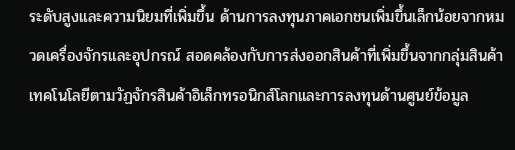ระดับสูงและความนิยมที่เพิ่มขึ้น ด้านการลงทุนภาคเอกชนเพิ่มขึ้นเล็กน้อยจากหมวดเครื่องจักรและอุปกรณ์ สอดคล้องกับการส่งออกสินค้าที่เพิ่มขึ้นจากกลุ่มสินค้าเทคโนโลยีตามวัฏจักรสินค้าอิเล็กทรอนิกส์โลกและการลงทุนด้านศูนย์ข้อมูล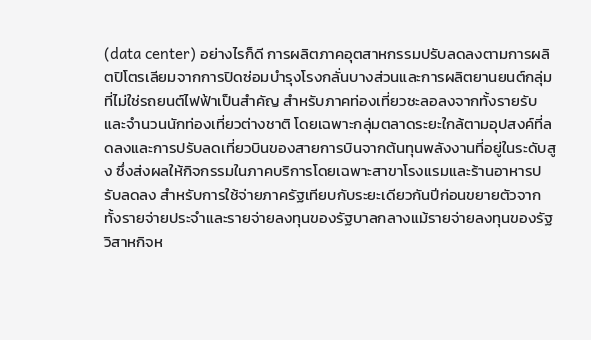(data center) อย่างไรก็ดี การผลิตภาคอุตสาหกรรมปรับลดลงตามการผลิตปิโตรเลียมจากการปิดซ่อมบำรุงโรงกลั่นบางส่วนและการผลิตยานยนต์กลุ่มที่ไม่ใช่รถยนต์ไฟฟ้าเป็นสำคัญ สำหรับภาคท่องเที่ยวชะลอลงจากทั้งรายรับและจำนวนนักท่องเที่ยวต่างชาติ โดยเฉพาะกลุ่มตลาดระยะใกล้ตามอุปสงค์ที่ลดลงและการปรับลดเที่ยวบินของสายการบินจากต้นทุนพลังงานที่อยู่ในระดับสูง ซึ่งส่งผลให้กิจกรรมในภาคบริการโดยเฉพาะสาขาโรงแรมและร้านอาหารปรับลดลง สำหรับการใช้จ่ายภาครัฐเทียบกับระยะเดียวกันปีก่อนขยายตัวจากทั้งรายจ่ายประจำและรายจ่ายลงทุนของรัฐบาลกลางแม้รายจ่ายลงทุนของรัฐวิสาหกิจห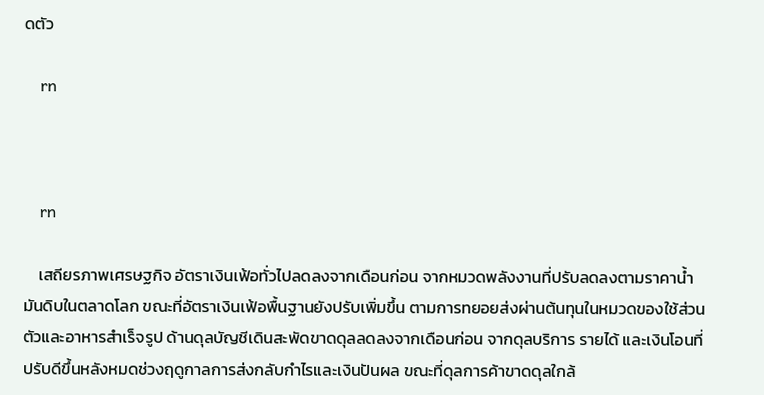ดตัว

    rn



    rn

    เสถียรภาพเศรษฐกิจ อัตราเงินเฟ้อทั่วไปลดลงจากเดือนก่อน จากหมวดพลังงานที่ปรับลดลงตามราคาน้ำมันดิบในตลาดโลก ขณะที่อัตราเงินเฟ้อพื้นฐานยังปรับเพิ่มขึ้น ตามการทยอยส่งผ่านต้นทุนในหมวดของใช้ส่วนตัวและอาหารสำเร็จรูป ด้านดุลบัญชีเดินสะพัดขาดดุลลดลงจากเดือนก่อน จากดุลบริการ รายได้ และเงินโอนที่ปรับดีขึ้นหลังหมดช่วงฤดูกาลการส่งกลับกำไรและเงินปันผล ขณะที่ดุลการค้าขาดดุลใกล้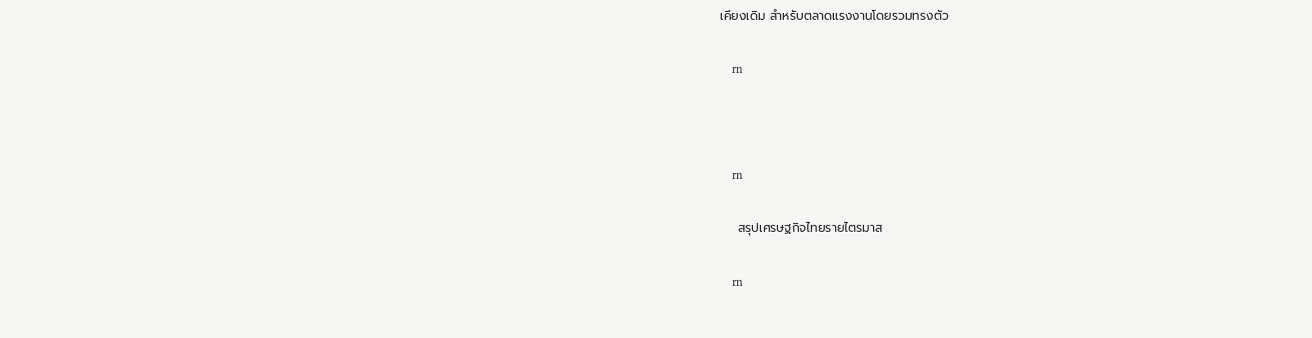เคียงเดิม สำหรับตลาดแรงงานโดยรวมทรงตัว

    rn



    rn

    สรุปเศรษฐกิจไทยรายไตรมาส

    rn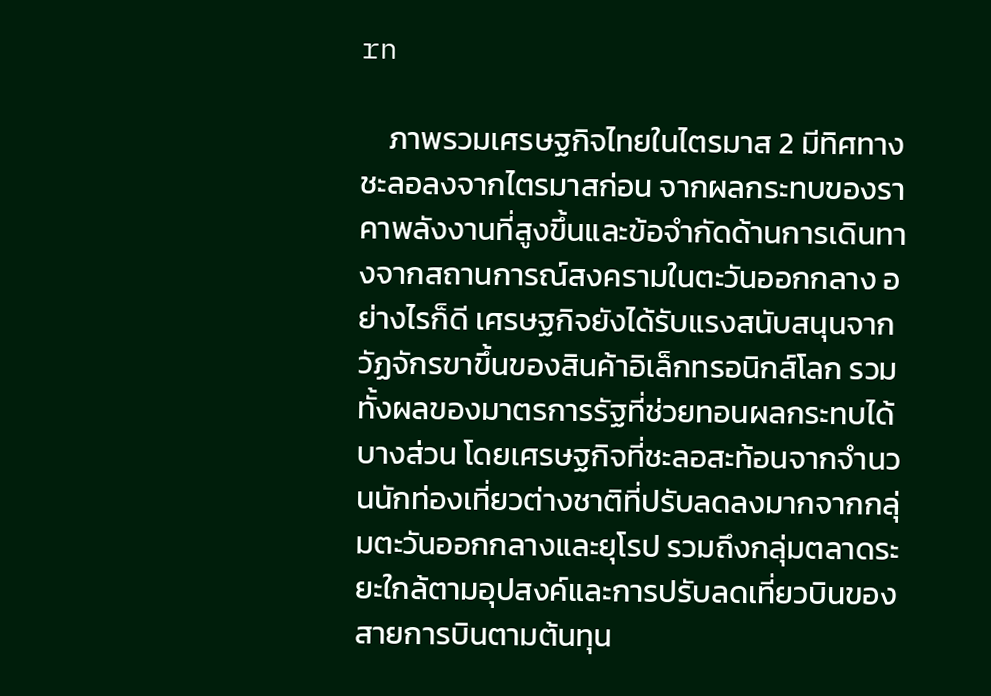rn

    ภาพรวมเศรษฐกิจไทยในไตรมาส 2 มีทิศทางชะลอลงจากไตรมาสก่อน จากผลกระทบของราคาพลังงานที่สูงขึ้นและข้อจำกัดด้านการเดินทางจากสถานการณ์สงครามในตะวันออกกลาง อย่างไรก็ดี เศรษฐกิจยังได้รับแรงสนับสนุนจากวัฏจักรขาขึ้นของสินค้าอิเล็กทรอนิกส์โลก รวมทั้งผลของมาตรการรัฐที่ช่วยทอนผลกระทบได้บางส่วน โดยเศรษฐกิจที่ชะลอสะท้อนจากจำนวนนักท่องเที่ยวต่างชาติที่ปรับลดลงมากจากกลุ่มตะวันออกกลางและยุโรป รวมถึงกลุ่มตลาดระยะใกล้ตามอุปสงค์และการปรับลดเที่ยวบินของสายการบินตามต้นทุน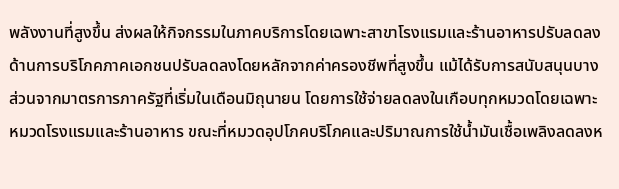พลังงานที่สูงขึ้น ส่งผลให้กิจกรรมในภาคบริการโดยเฉพาะสาขาโรงแรมและร้านอาหารปรับลดลง ด้านการบริโภคภาคเอกชนปรับลดลงโดยหลักจากค่าครองชีพที่สูงขึ้น แม้ได้รับการสนับสนุนบางส่วนจากมาตรการภาครัฐที่เริ่มในเดือนมิถุนายน โดยการใช้จ่ายลดลงในเกือบทุกหมวดโดยเฉพาะหมวดโรงแรมและร้านอาหาร ขณะที่หมวดอุปโภคบริโภคและปริมาณการใช้น้ำมันเชื้อเพลิงลดลงห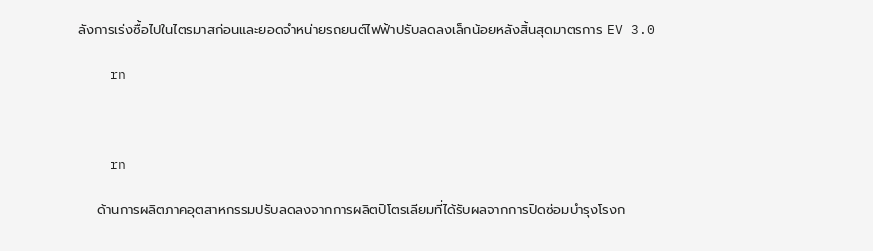ลังการเร่งซื้อไปในไตรมาสก่อนและยอดจำหน่ายรถยนต์ไฟฟ้าปรับลดลงเล็กน้อยหลังสิ้นสุดมาตรการ EV 3.0

    rn



    rn

    ด้านการผลิตภาคอุตสาหกรรมปรับลดลงจากการผลิตปิโตรเลียมที่ได้รับผลจากการปิดซ่อมบำรุงโรงก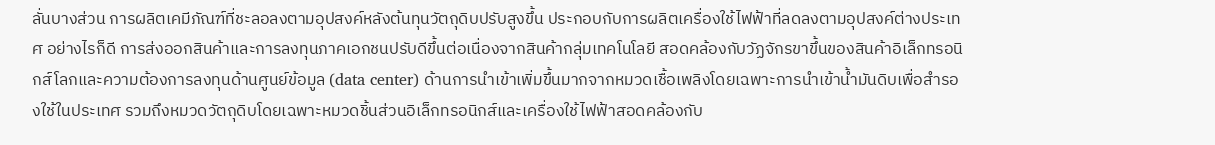ลั่นบางส่วน การผลิตเคมีภัณฑ์ที่ชะลอลงตามอุปสงค์หลังต้นทุนวัตถุดิบปรับสูงขึ้น ประกอบกับการผลิตเครื่องใช้ไฟฟ้าที่ลดลงตามอุปสงค์ต่างประเทศ อย่างไรก็ดี การส่งออกสินค้าและการลงทุนภาคเอกชนปรับดีขึ้นต่อเนื่องจากสินค้ากลุ่มเทคโนโลยี สอดคล้องกับวัฏจักรขาขึ้นของสินค้าอิเล็กทรอนิกส์โลกและความต้องการลงทุนด้านศูนย์ข้อมูล (data center) ด้านการนำเข้าเพิ่มขึ้นมากจากหมวดเชื้อเพลิงโดยเฉพาะการนำเข้าน้ำมันดิบเพื่อสำรองใช้ในประเทศ รวมถึงหมวดวัตถุดิบโดยเฉพาะหมวดชิ้นส่วนอิเล็กทรอนิกส์และเครื่องใช้ไฟฟ้าสอดคล้องกับ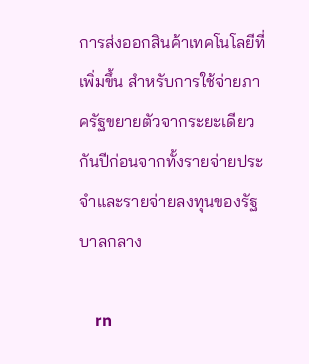การส่งออกสินค้าเทคโนโลยีที่เพิ่มขึ้น สำหรับการใช้จ่ายภาครัฐขยายตัวจากระยะเดียวกันปีก่อนจากทั้งรายจ่ายประจำและรายจ่ายลงทุนของรัฐบาลกลาง

    rn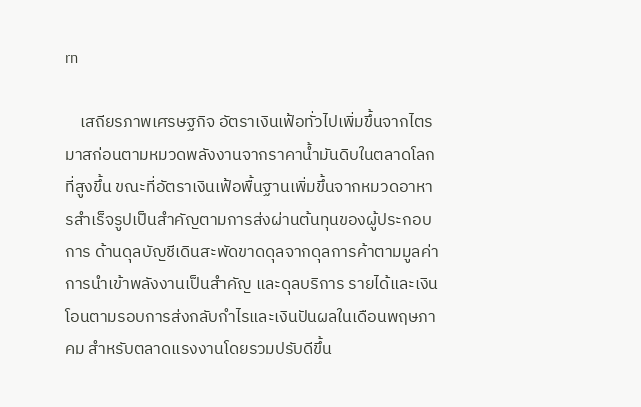rn

    เสถียรภาพเศรษฐกิจ อัตราเงินเฟ้อทั่วไปเพิ่มขึ้นจากไตรมาสก่อนตามหมวดพลังงานจากราคาน้ำมันดิบในตลาดโลกที่สูงขึ้น ขณะที่อัตราเงินเฟ้อพื้นฐานเพิ่มขึ้นจากหมวดอาหารสำเร็จรูปเป็นสำคัญตามการส่งผ่านต้นทุนของผู้ประกอบการ ด้านดุลบัญชีเดินสะพัดขาดดุลจากดุลการค้าตามมูลค่าการนำเข้าพลังงานเป็นสำคัญ และดุลบริการ รายได้และเงินโอนตามรอบการส่งกลับกำไรและเงินปันผลในเดือนพฤษภาคม สำหรับตลาดแรงงานโดยรวมปรับดีขึ้น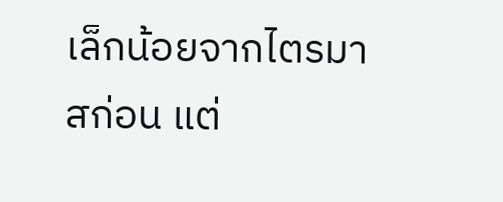เล็กน้อยจากไตรมาสก่อน แต่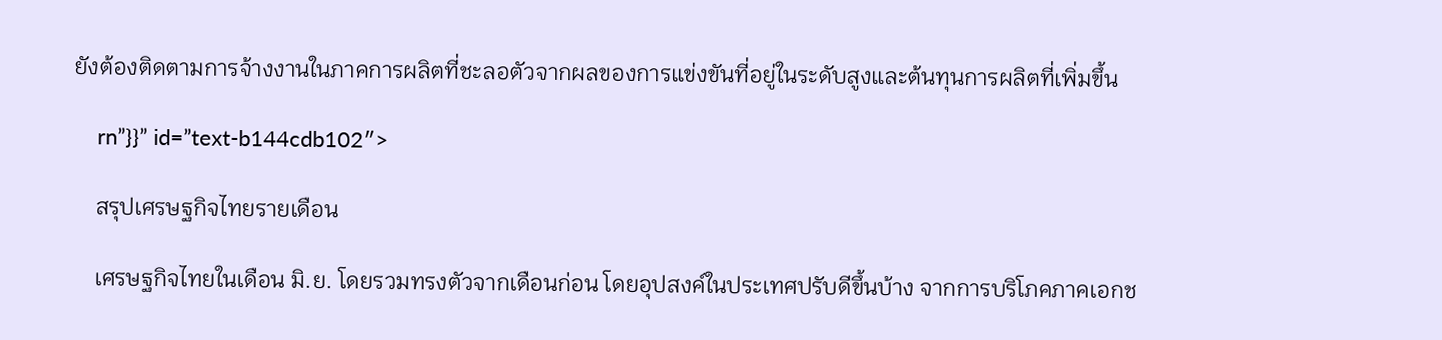ยังต้องติดตามการจ้างงานในภาคการผลิตที่ชะลอตัวจากผลของการแข่งขันที่อยู่ในระดับสูงและต้นทุนการผลิตที่เพิ่มขึ้น

    rn”}}” id=”text-b144cdb102″>

    สรุปเศรษฐกิจไทยรายเดือน

    เศรษฐกิจไทยในเดือน มิ.ย. โดยรวมทรงตัวจากเดือนก่อน โดยอุปสงค์ในประเทศปรับดีขึ้นบ้าง จากการบริโภคภาคเอกช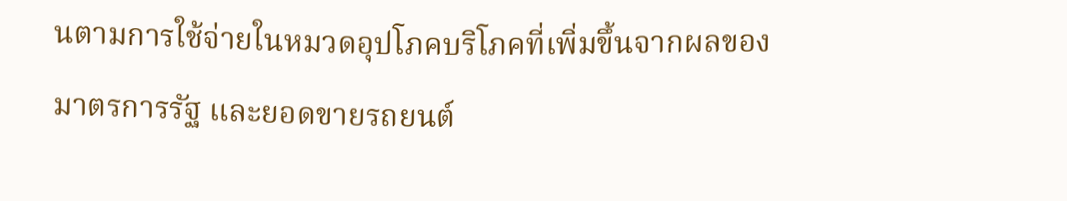นตามการใช้จ่ายในหมวดอุปโภคบริโภคที่เพิ่มขึ้นจากผลของมาตรการรัฐ และยอดขายรถยนต์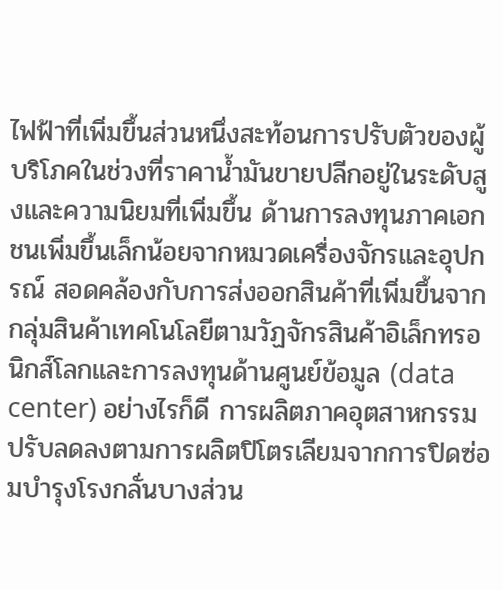ไฟฟ้าที่เพิ่มขึ้นส่วนหนึ่งสะท้อนการปรับตัวของผู้บริโภคในช่วงที่ราคาน้ำมันขายปลีกอยู่ในระดับสูงและความนิยมที่เพิ่มขึ้น ด้านการลงทุนภาคเอกชนเพิ่มขึ้นเล็กน้อยจากหมวดเครื่องจักรและอุปกรณ์ สอดคล้องกับการส่งออกสินค้าที่เพิ่มขึ้นจากกลุ่มสินค้าเทคโนโลยีตามวัฏจักรสินค้าอิเล็กทรอนิกส์โลกและการลงทุนด้านศูนย์ข้อมูล (data center) อย่างไรก็ดี การผลิตภาคอุตสาหกรรมปรับลดลงตามการผลิตปิโตรเลียมจากการปิดซ่อมบำรุงโรงกลั่นบางส่วน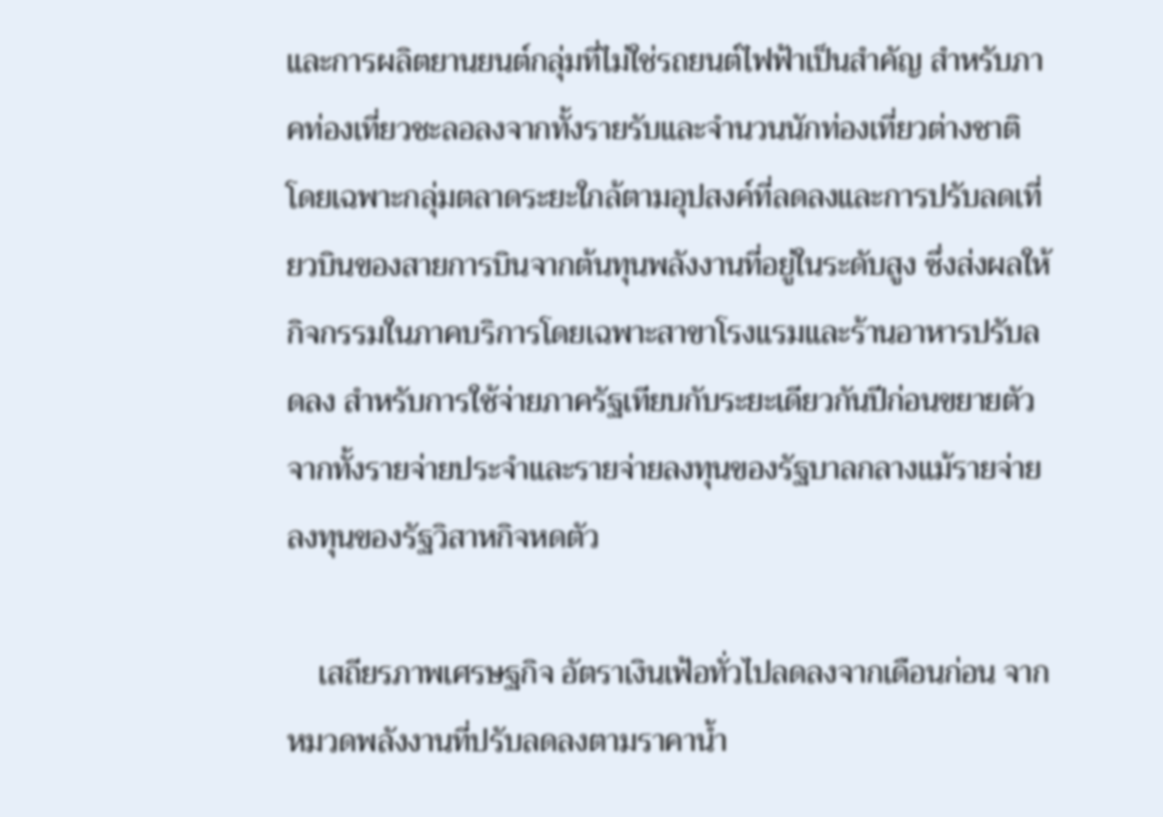และการผลิตยานยนต์กลุ่มที่ไม่ใช่รถยนต์ไฟฟ้าเป็นสำคัญ สำหรับภาคท่องเที่ยวชะลอลงจากทั้งรายรับและจำนวนนักท่องเที่ยวต่างชาติ โดยเฉพาะกลุ่มตลาดระยะใกล้ตามอุปสงค์ที่ลดลงและการปรับลดเที่ยวบินของสายการบินจากต้นทุนพลังงานที่อยู่ในระดับสูง ซึ่งส่งผลให้กิจกรรมในภาคบริการโดยเฉพาะสาขาโรงแรมและร้านอาหารปรับลดลง สำหรับการใช้จ่ายภาครัฐเทียบกับระยะเดียวกันปีก่อนขยายตัวจากทั้งรายจ่ายประจำและรายจ่ายลงทุนของรัฐบาลกลางแม้รายจ่ายลงทุนของรัฐวิสาหกิจหดตัว

    เสถียรภาพเศรษฐกิจ อัตราเงินเฟ้อทั่วไปลดลงจากเดือนก่อน จากหมวดพลังงานที่ปรับลดลงตามราคาน้ำ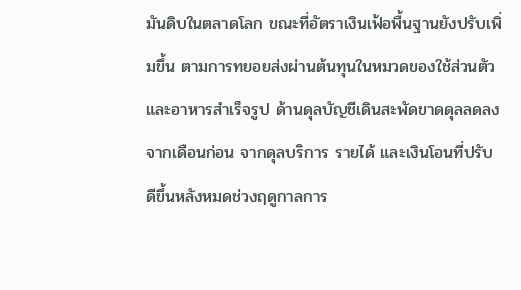มันดิบในตลาดโลก ขณะที่อัตราเงินเฟ้อพื้นฐานยังปรับเพิ่มขึ้น ตามการทยอยส่งผ่านต้นทุนในหมวดของใช้ส่วนตัวและอาหารสำเร็จรูป ด้านดุลบัญชีเดินสะพัดขาดดุลลดลงจากเดือนก่อน จากดุลบริการ รายได้ และเงินโอนที่ปรับดีขึ้นหลังหมดช่วงฤดูกาลการ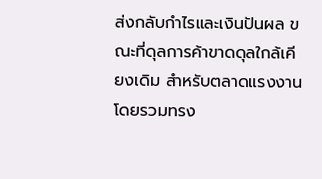ส่งกลับกำไรและเงินปันผล ขณะที่ดุลการค้าขาดดุลใกล้เคียงเดิม สำหรับตลาดแรงงานโดยรวมทรง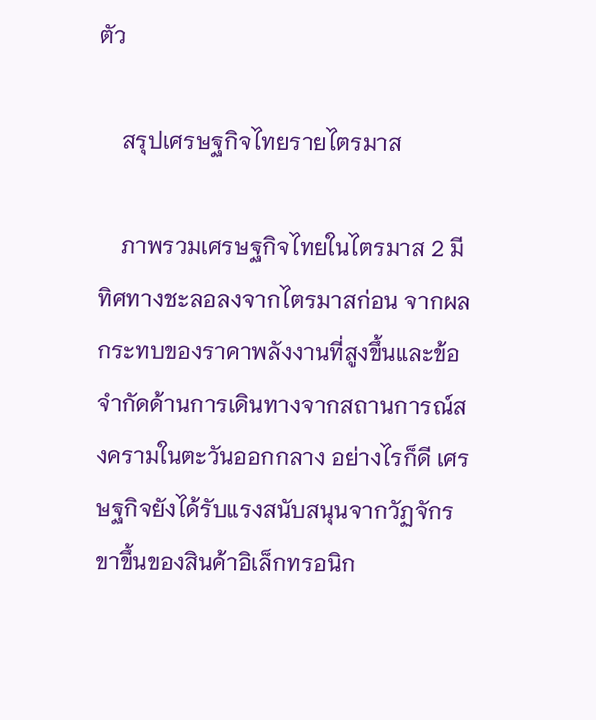ตัว

    สรุปเศรษฐกิจไทยรายไตรมาส

    ภาพรวมเศรษฐกิจไทยในไตรมาส 2 มีทิศทางชะลอลงจากไตรมาสก่อน จากผลกระทบของราคาพลังงานที่สูงขึ้นและข้อจำกัดด้านการเดินทางจากสถานการณ์สงครามในตะวันออกกลาง อย่างไรก็ดี เศรษฐกิจยังได้รับแรงสนับสนุนจากวัฏจักรขาขึ้นของสินค้าอิเล็กทรอนิก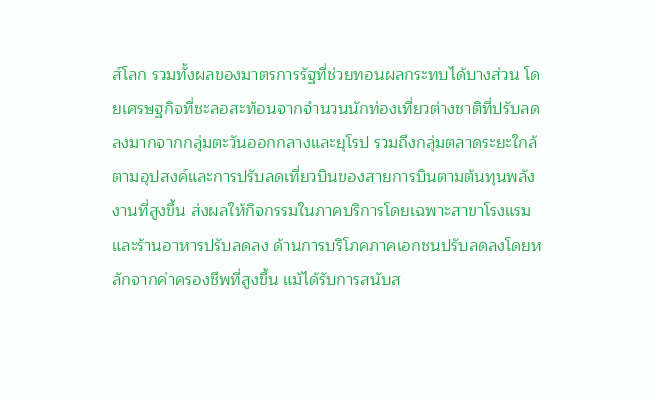ส์โลก รวมทั้งผลของมาตรการรัฐที่ช่วยทอนผลกระทบได้บางส่วน โดยเศรษฐกิจที่ชะลอสะท้อนจากจำนวนนักท่องเที่ยวต่างชาติที่ปรับลดลงมากจากกลุ่มตะวันออกกลางและยุโรป รวมถึงกลุ่มตลาดระยะใกล้ตามอุปสงค์และการปรับลดเที่ยวบินของสายการบินตามต้นทุนพลังงานที่สูงขึ้น ส่งผลให้กิจกรรมในภาคบริการโดยเฉพาะสาขาโรงแรมและร้านอาหารปรับลดลง ด้านการบริโภคภาคเอกชนปรับลดลงโดยหลักจากค่าครองชีพที่สูงขึ้น แม้ได้รับการสนับส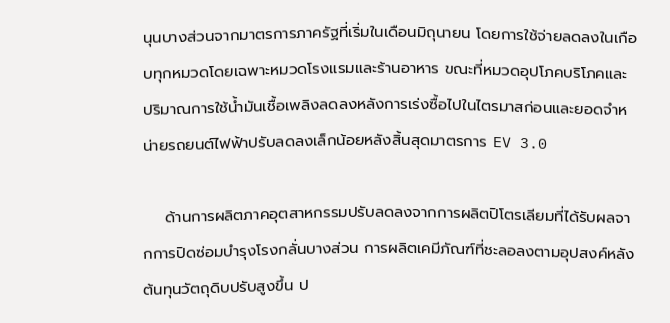นุนบางส่วนจากมาตรการภาครัฐที่เริ่มในเดือนมิถุนายน โดยการใช้จ่ายลดลงในเกือบทุกหมวดโดยเฉพาะหมวดโรงแรมและร้านอาหาร ขณะที่หมวดอุปโภคบริโภคและปริมาณการใช้น้ำมันเชื้อเพลิงลดลงหลังการเร่งซื้อไปในไตรมาสก่อนและยอดจำหน่ายรถยนต์ไฟฟ้าปรับลดลงเล็กน้อยหลังสิ้นสุดมาตรการ EV 3.0

    ด้านการผลิตภาคอุตสาหกรรมปรับลดลงจากการผลิตปิโตรเลียมที่ได้รับผลจากการปิดซ่อมบำรุงโรงกลั่นบางส่วน การผลิตเคมีภัณฑ์ที่ชะลอลงตามอุปสงค์หลังต้นทุนวัตถุดิบปรับสูงขึ้น ป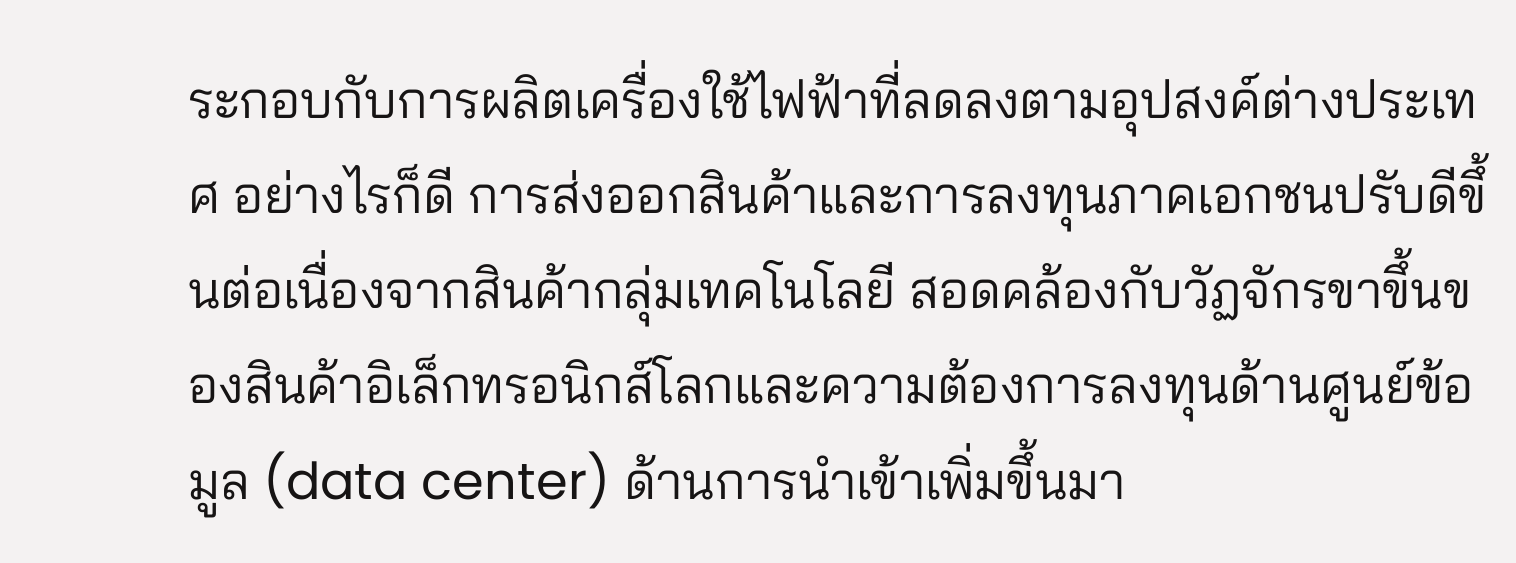ระกอบกับการผลิตเครื่องใช้ไฟฟ้าที่ลดลงตามอุปสงค์ต่างประเทศ อย่างไรก็ดี การส่งออกสินค้าและการลงทุนภาคเอกชนปรับดีขึ้นต่อเนื่องจากสินค้ากลุ่มเทคโนโลยี สอดคล้องกับวัฏจักรขาขึ้นของสินค้าอิเล็กทรอนิกส์โลกและความต้องการลงทุนด้านศูนย์ข้อมูล (data center) ด้านการนำเข้าเพิ่มขึ้นมา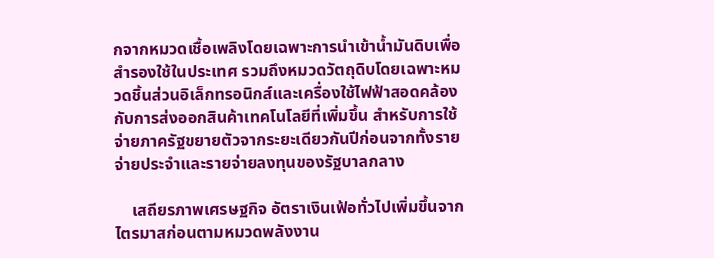กจากหมวดเชื้อเพลิงโดยเฉพาะการนำเข้าน้ำมันดิบเพื่อสำรองใช้ในประเทศ รวมถึงหมวดวัตถุดิบโดยเฉพาะหมวดชิ้นส่วนอิเล็กทรอนิกส์และเครื่องใช้ไฟฟ้าสอดคล้องกับการส่งออกสินค้าเทคโนโลยีที่เพิ่มขึ้น สำหรับการใช้จ่ายภาครัฐขยายตัวจากระยะเดียวกันปีก่อนจากทั้งรายจ่ายประจำและรายจ่ายลงทุนของรัฐบาลกลาง

    เสถียรภาพเศรษฐกิจ อัตราเงินเฟ้อทั่วไปเพิ่มขึ้นจากไตรมาสก่อนตามหมวดพลังงาน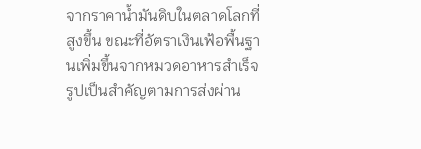จากราคาน้ำมันดิบในตลาดโลกที่สูงขึ้น ขณะที่อัตราเงินเฟ้อพื้นฐานเพิ่มขึ้นจากหมวดอาหารสำเร็จรูปเป็นสำคัญตามการส่งผ่าน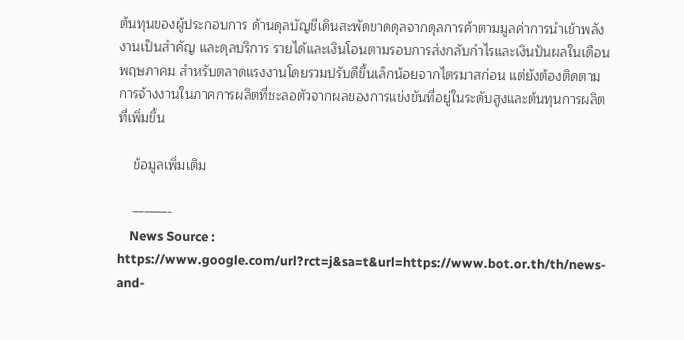ต้นทุนของผู้ประกอบการ ด้านดุลบัญชีเดินสะพัดขาดดุลจากดุลการค้าตามมูลค่าการนำเข้าพลังงานเป็นสำคัญ และดุลบริการ รายได้และเงินโอนตามรอบการส่งกลับกำไรและเงินปันผลในเดือนพฤษภาคม สำหรับตลาดแรงงานโดยรวมปรับดีขึ้นเล็กน้อยจากไตรมาสก่อน แต่ยังต้องติดตามการจ้างงานในภาคการผลิตที่ชะลอตัวจากผลของการแข่งขันที่อยู่ในระดับสูงและต้นทุนการผลิตที่เพิ่มขึ้น

    ข้อมูลเพิ่มเติม

    ———-
    News Source : https://www.google.com/url?rct=j&sa=t&url=https://www.bot.or.th/th/news-and-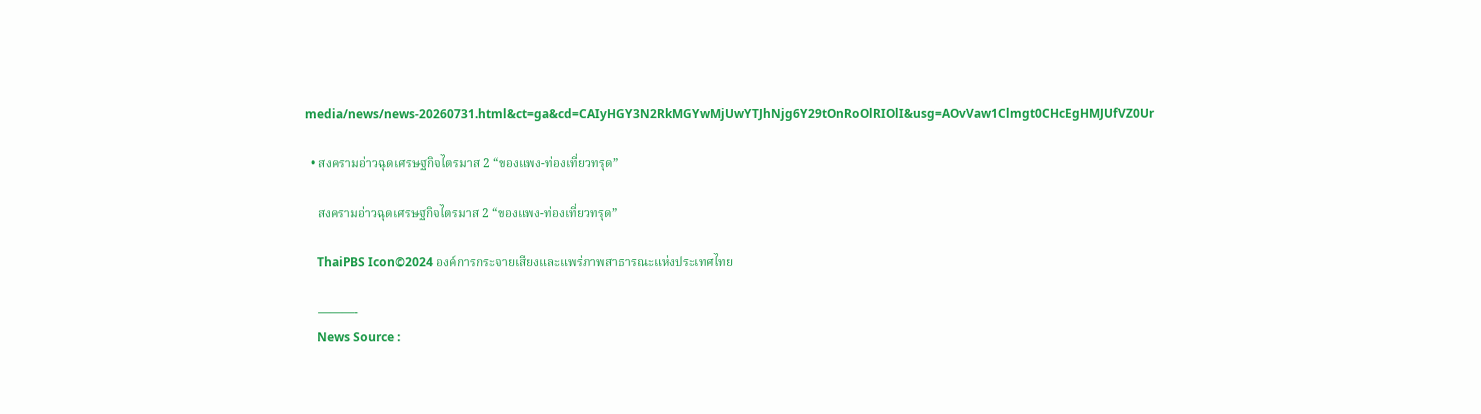media/news/news-20260731.html&ct=ga&cd=CAIyHGY3N2RkMGYwMjUwYTJhNjg6Y29tOnRoOlRIOlI&usg=AOvVaw1Clmgt0CHcEgHMJUfVZ0Ur

  • สงครามอ่าวฉุดเศรษฐกิจไตรมาส 2 “ของแพง-ท่องเที่ยวทรุด”

    สงครามอ่าวฉุดเศรษฐกิจไตรมาส 2 “ของแพง-ท่องเที่ยวทรุด”

    ThaiPBS Icon©2024 องค์การกระจายเสียงและแพร่ภาพสาธารณะแห่งประเทศไทย

    ———-
    News Source :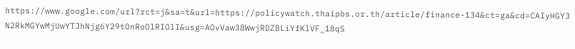https://www.google.com/url?rct=j&sa=t&url=https://policywatch.thaipbs.or.th/article/finance-134&ct=ga&cd=CAIyHGY3N2RkMGYwMjUwYTJhNjg6Y29tOnRoOlRIOlI&usg=AOvVaw38WwjRDZ8LiYfKlVF_18qS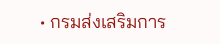• กรมส่งเสริมการ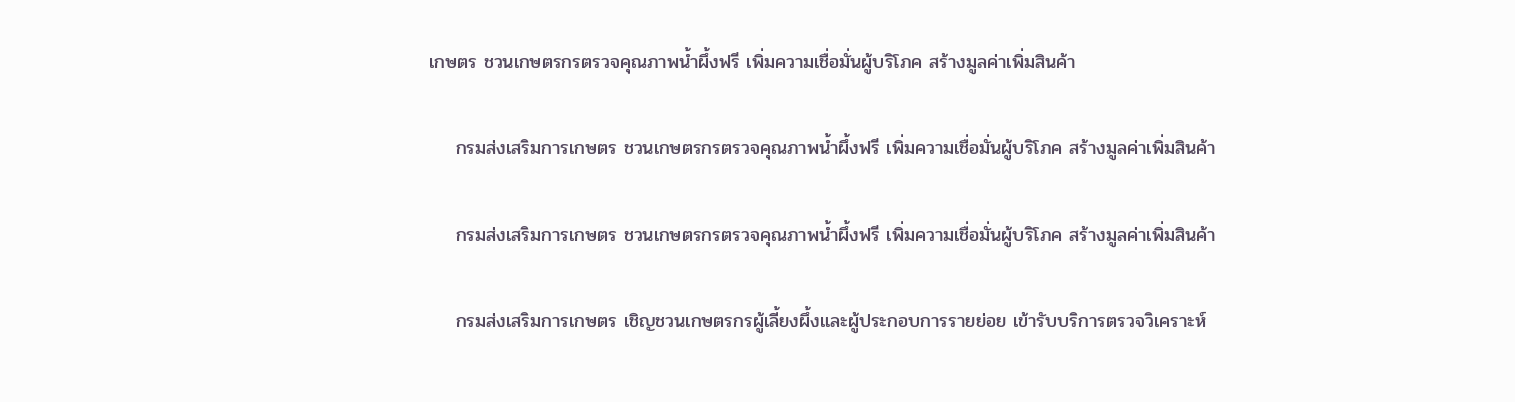เกษตร ชวนเกษตรกรตรวจคุณภาพน้ำผึ้งฟรี เพิ่มความเชื่อมั่นผู้บริโภค สร้างมูลค่าเพิ่มสินค้า

    กรมส่งเสริมการเกษตร ชวนเกษตรกรตรวจคุณภาพน้ำผึ้งฟรี เพิ่มความเชื่อมั่นผู้บริโภค สร้างมูลค่าเพิ่มสินค้า

    กรมส่งเสริมการเกษตร ชวนเกษตรกรตรวจคุณภาพน้ำผึ้งฟรี เพิ่มความเชื่อมั่นผู้บริโภค สร้างมูลค่าเพิ่มสินค้า

    กรมส่งเสริมการเกษตร เชิญชวนเกษตรกรผู้เลี้ยงผึ้งและผู้ประกอบการรายย่อย เข้ารับบริการตรวจวิเคราะห์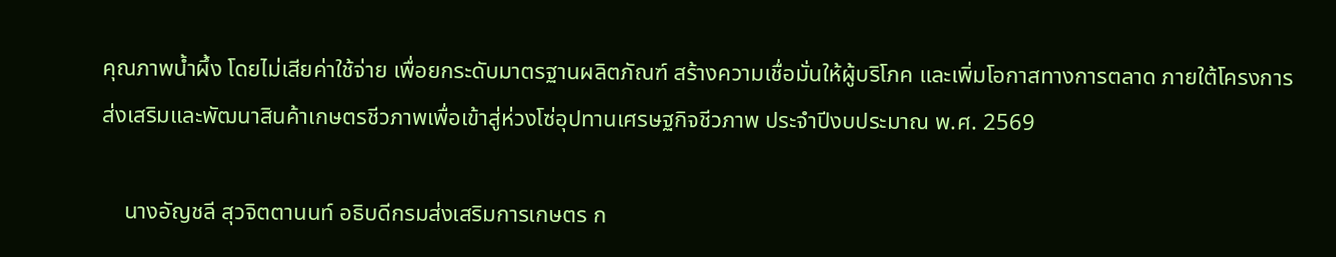คุณภาพน้ำผึ้ง โดยไม่เสียค่าใช้จ่าย เพื่อยกระดับมาตรฐานผลิตภัณฑ์ สร้างความเชื่อมั่นให้ผู้บริโภค และเพิ่มโอกาสทางการตลาด ภายใต้โครงการส่งเสริมและพัฒนาสินค้าเกษตรชีวภาพเพื่อเข้าสู่ห่วงโซ่อุปทานเศรษฐกิจชีวภาพ ประจำปีงบประมาณ พ.ศ. 2569

    นางอัญชลี สุวจิตตานนท์ อธิบดีกรมส่งเสริมการเกษตร ก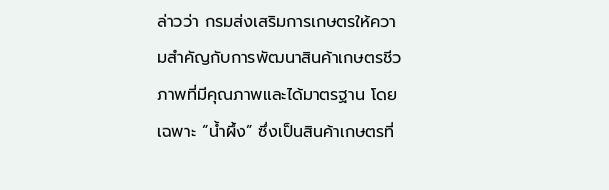ล่าวว่า กรมส่งเสริมการเกษตรให้ความสำคัญกับการพัฒนาสินค้าเกษตรชีวภาพที่มีคุณภาพและได้มาตรฐาน โดยเฉพาะ “น้ำผึ้ง” ซึ่งเป็นสินค้าเกษตรที่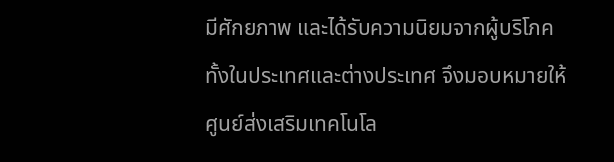มีศักยภาพ และได้รับความนิยมจากผู้บริโภคทั้งในประเทศและต่างประเทศ จึงมอบหมายให้ศูนย์ส่งเสริมเทคโนโล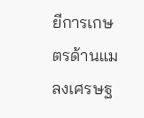ยีการเกษตรด้านแมลงเศรษฐ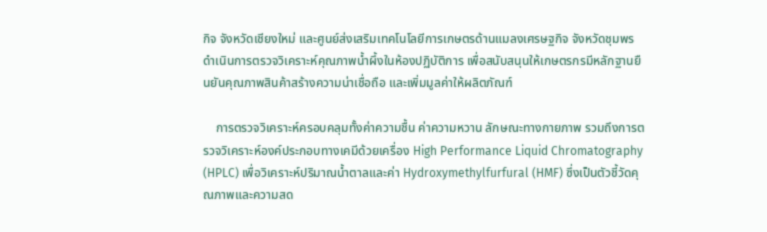กิจ จังหวัดเชียงใหม่ และศูนย์ส่งเสริมเทคโนโลยีการเกษตรด้านแมลงเศรษฐกิจ จังหวัดชุมพร ดำเนินการตรวจวิเคราะห์คุณภาพน้ำผึ้งในห้องปฏิบัติการ เพื่อสนับสนุนให้เกษตรกรมีหลักฐานยืนยันคุณภาพสินค้าสร้างความน่าเชื่อถือ และเพิ่มมูลค่าให้ผลิตภัณฑ์

    การตรวจวิเคราะห์ครอบคลุมทั้งค่าความชื้น ค่าความหวาน ลักษณะทางกายภาพ รวมถึงการตรวจวิเคราะห์องค์ประกอบทางเคมีด้วยเครื่อง High Performance Liquid Chromatography (HPLC) เพื่อวิเคราะห์ปริมาณน้ำตาลและค่า Hydroxymethylfurfural (HMF) ซึ่งเป็นตัวชี้วัดคุณภาพและความสด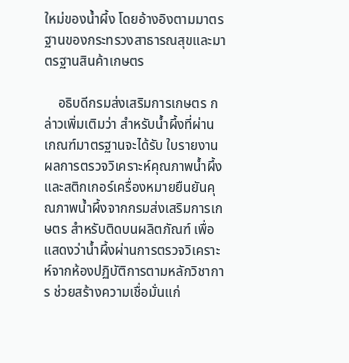ใหม่ของน้ำผึ้ง โดยอ้างอิงตามมาตรฐานของกระทรวงสาธารณสุขและมาตรฐานสินค้าเกษตร

    อธิบดีกรมส่งเสริมการเกษตร กล่าวเพิ่มเติมว่า สำหรับน้ำผึ้งที่ผ่านเกณฑ์มาตรฐานจะได้รับ ใบรายงานผลการตรวจวิเคราะห์คุณภาพน้ำผึ้ง และสติกเกอร์เครื่องหมายยืนยันคุณภาพน้ำผึ้งจากกรมส่งเสริมการเกษตร สำหรับติดบนผลิตภัณฑ์ เพื่อแสดงว่าน้ำผึ้งผ่านการตรวจวิเคราะห์จากห้องปฏิบัติการตามหลักวิชาการ ช่วยสร้างความเชื่อมั่นแก่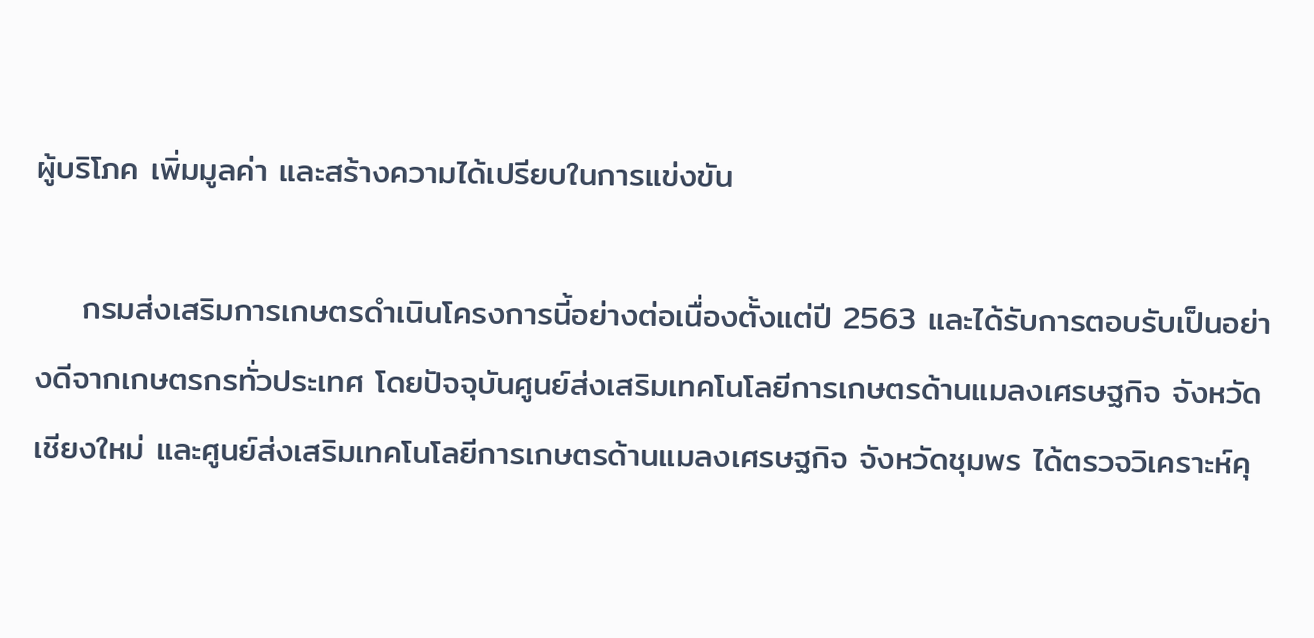ผู้บริโภค เพิ่มมูลค่า และสร้างความได้เปรียบในการแข่งขัน

    กรมส่งเสริมการเกษตรดำเนินโครงการนี้อย่างต่อเนื่องตั้งแต่ปี 2563 และได้รับการตอบรับเป็นอย่างดีจากเกษตรกรทั่วประเทศ โดยปัจจุบันศูนย์ส่งเสริมเทคโนโลยีการเกษตรด้านแมลงเศรษฐกิจ จังหวัดเชียงใหม่ และศูนย์ส่งเสริมเทคโนโลยีการเกษตรด้านแมลงเศรษฐกิจ จังหวัดชุมพร ได้ตรวจวิเคราะห์คุ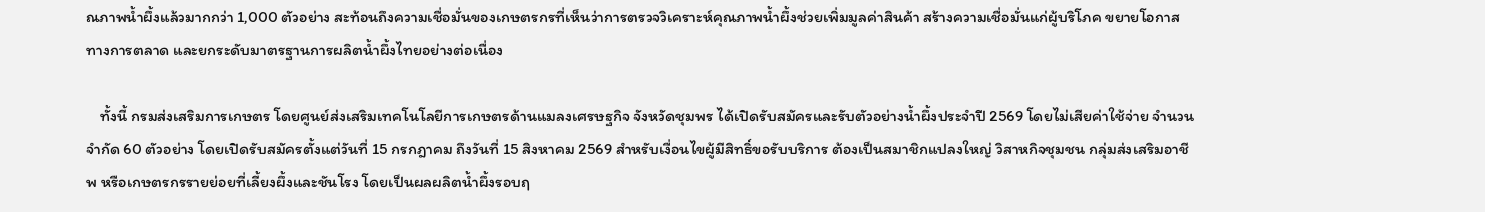ณภาพน้ำผึ้งแล้วมากกว่า 1,000 ตัวอย่าง สะท้อนถึงความเชื่อมั่นของเกษตรกรที่เห็นว่าการตรวจวิเคราะห์คุณภาพน้ำผึ้งช่วยเพิ่มมูลค่าสินค้า สร้างความเชื่อมั่นแก่ผู้บริโภค ขยายโอกาสทางการตลาด และยกระดับมาตรฐานการผลิตน้ำผึ้งไทยอย่างต่อเนื่อง

    ทั้งนี้ กรมส่งเสริมการเกษตร โดยศูนย์ส่งเสริมเทคโนโลยีการเกษตรด้านแมลงเศรษฐกิจ จังหวัดชุมพร ได้เปิดรับสมัครและรับตัวอย่างน้ำผึ้งประจำปี 2569 โดยไม่เสียค่าใช้จ่าย จำนวนจำกัด 60 ตัวอย่าง โดยเปิดรับสมัครตั้งแต่วันที่ 15 กรกฎาคม ถึงวันที่ 15 สิงหาคม 2569 สำหรับเงื่อนไขผู้มีสิทธิ์ขอรับบริการ ต้องเป็นสมาชิกแปลงใหญ่ วิสาหกิจชุมชน กลุ่มส่งเสริมอาชีพ หรือเกษตรกรรายย่อยที่เลี้ยงผึ้งและชันโรง โดยเป็นผลผลิตน้ำผึ้งรอบฤ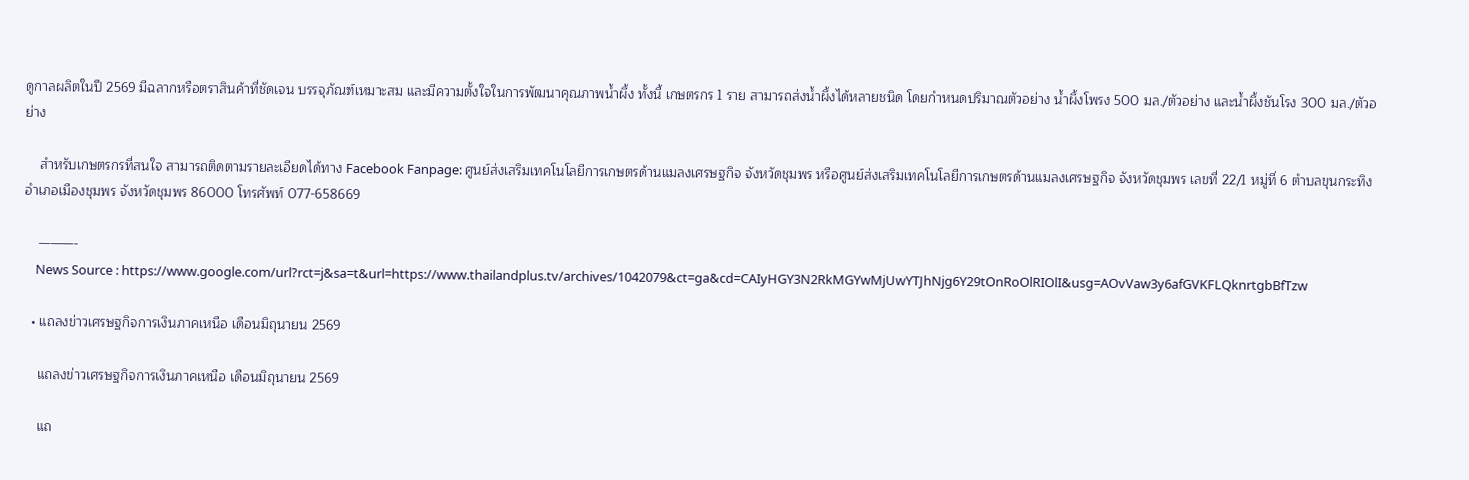ดูกาลผลิตในปี 2569 มีฉลากหรือตราสินค้าที่ชัดเจน บรรจุภัณฑ์เหมาะสม และมีความตั้งใจในการพัฒนาคุณภาพน้ำผึ้ง ทั้งนี้ เกษตรกร 1 ราย สามารถส่งน้ำผึ้งได้หลายชนิด โดยกำหนดปริมาณตัวอย่าง น้ำผึ้งโพรง 500 มล./ตัวอย่าง และน้ำผึ้งชันโรง 300 มล./ตัวอย่าง

    สำหรับเกษตรกรที่สนใจ สามารถติดตามรายละเอียดได้ทาง Facebook Fanpage: ศูนย์ส่งเสริมเทคโนโลยีการเกษตรด้านแมลงเศรษฐกิจ จังหวัดชุมพร หรือศูนย์ส่งเสริมเทคโนโลยีการเกษตรด้านแมลงเศรษฐกิจ จังหวัดชุมพร เลขที่ 22/1 หมู่ที่ 6 ตำบลขุนกระทิง อำเภอเมืองชุมพร จังหวัดชุมพร 86000 โทรศัพท์ 077-658669

    ———-
    News Source : https://www.google.com/url?rct=j&sa=t&url=https://www.thailandplus.tv/archives/1042079&ct=ga&cd=CAIyHGY3N2RkMGYwMjUwYTJhNjg6Y29tOnRoOlRIOlI&usg=AOvVaw3y6afGVKFLQknrtgbBfTzw

  • แถลงข่าวเศรษฐกิจการเงินภาคเหนือ เดือนมิถุนายน 2569

    แถลงข่าวเศรษฐกิจการเงินภาคเหนือ เดือนมิถุนายน 2569

    แถ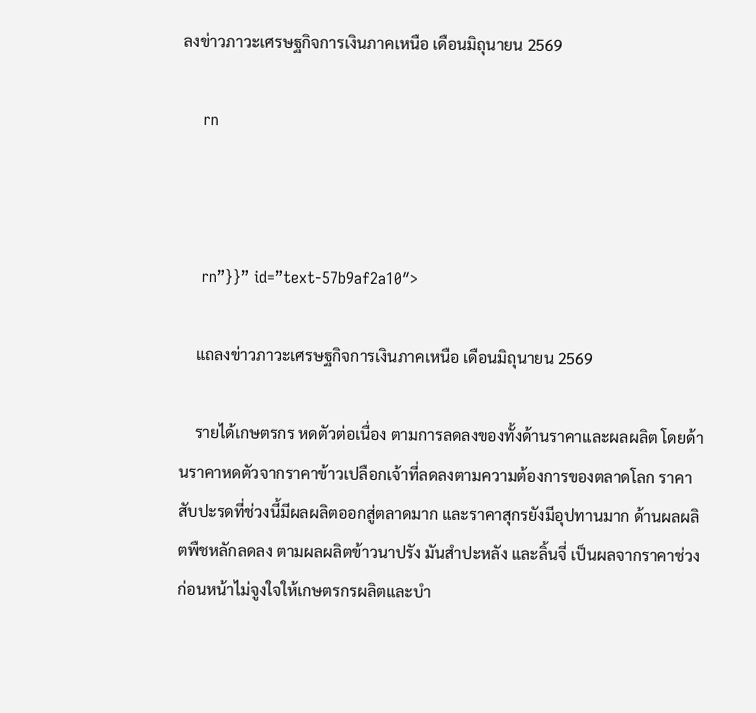ลงข่าวภาวะเศรษฐกิจการเงินภาคเหนือ เดือนมิถุนายน 2569

    rn



    rn”}}” id=”text-57b9af2a10″>

    แถลงข่าวภาวะเศรษฐกิจการเงินภาคเหนือ เดือนมิถุนายน 2569

    รายได้เกษตรกร หดตัวต่อเนื่อง ตามการลดลงของทั้งด้านราคาและผลผลิต โดยด้านราคาหดตัวจากราคาข้าวเปลือกเจ้าที่ลดลงตามความต้องการของตลาดโลก ราคาสับปะรดที่ช่วงนี้มีผลผลิตออกสู่ตลาดมาก และราคาสุกรยังมีอุปทานมาก ด้านผลผลิตพืชหลักลดลง ตามผลผลิตข้าวนาปรัง มันสำปะหลัง และลิ้นจี่ เป็นผลจากราคาช่วงก่อนหน้าไม่จูงใจให้เกษตรกรผลิตและบำ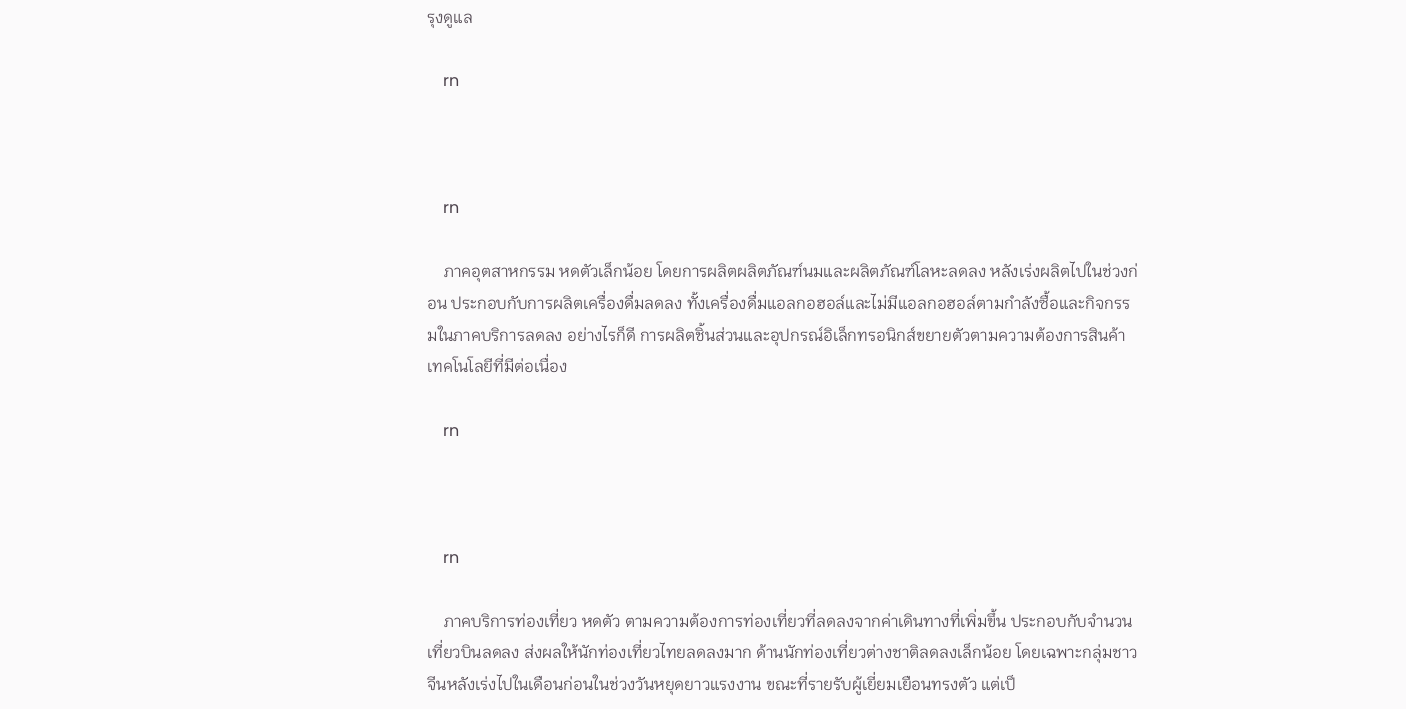รุงดูแล

    rn



    rn

    ภาคอุตสาหกรรม หดตัวเล็กน้อย โดยการผลิตผลิตภัณฑ์นมและผลิตภัณฑ์โลหะลดลง หลังเร่งผลิตไปในช่วงก่อน ประกอบกับการผลิตเครื่องดื่มลดลง ทั้งเครื่องดื่มแอลกอฮอล์และไม่มีแอลกอฮอล์ตามกำลังซื้อและกิจกรรมในภาคบริการลดลง อย่างไรก็ดี การผลิตชิ้นส่วนและอุปกรณ์อิเล็กทรอนิกส์ขยายตัวตามความต้องการสินค้าเทคโนโลยีที่มีต่อเนื่อง

    rn



    rn

    ภาคบริการท่องเที่ยว หดตัว ตามความต้องการท่องเที่ยวที่ลดลงจากค่าเดินทางที่เพิ่มขึ้น ประกอบกับจำนวนเที่ยวบินลดลง ส่งผลให้นักท่องเที่ยวไทยลดลงมาก ด้านนักท่องเที่ยวต่างชาติลดลงเล็กน้อย โดยเฉพาะกลุ่มชาวจีนหลังเร่งไปในเดือนก่อนในช่วงวันหยุดยาวแรงงาน ขณะที่รายรับผู้เยี่ยมเยือนทรงตัว แต่เป็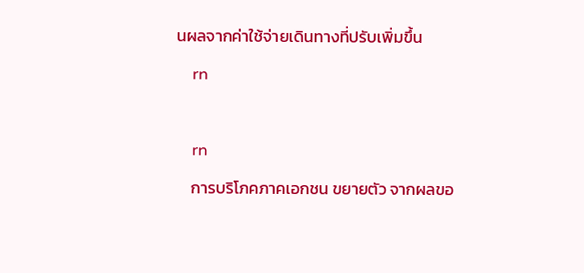นผลจากค่าใช้จ่ายเดินทางที่ปรับเพิ่มขึ้น

    rn



    rn

    การบริโภคภาคเอกชน ขยายตัว จากผลขอ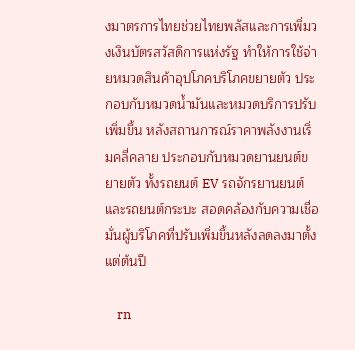งมาตรการไทยช่วยไทยพลัสและการเพิ่มวงเงินบัตรสวัสดิการแห่งรัฐ ทำให้การใช้จ่ายหมวดสินค้าอุปโภคบริโภคขยายตัว ประกอบกับหมวดน้ำมันและหมวดบริการปรับเพิ่มขึ้น หลังสถานการณ์ราคาพลังงานเริ่มคลี่คลาย ประกอบกับหมวดยานยนต์ขยายตัว ทั้งรถยนต์ EV รถจักรยานยนต์ และรถยนต์กระบะ สอดคล้องกับความเชื่อมั่นผู้บริโภคที่ปรับเพิ่มขึ้นหลังลดลงมาตั้งแต่ต้นปี

    rn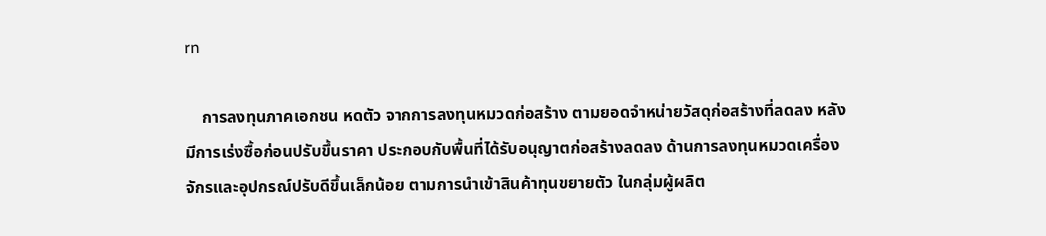rn

    การลงทุนภาคเอกชน หดตัว จากการลงทุนหมวดก่อสร้าง ตามยอดจำหน่ายวัสดุก่อสร้างที่ลดลง หลังมีการเร่งซื้อก่อนปรับขึ้นราคา ประกอบกับพื้นที่ได้รับอนุญาตก่อสร้างลดลง ด้านการลงทุนหมวดเครื่องจักรและอุปกรณ์ปรับดีขึ้นเล็กน้อย ตามการนำเข้าสินค้าทุนขยายตัว ในกลุ่มผู้ผลิต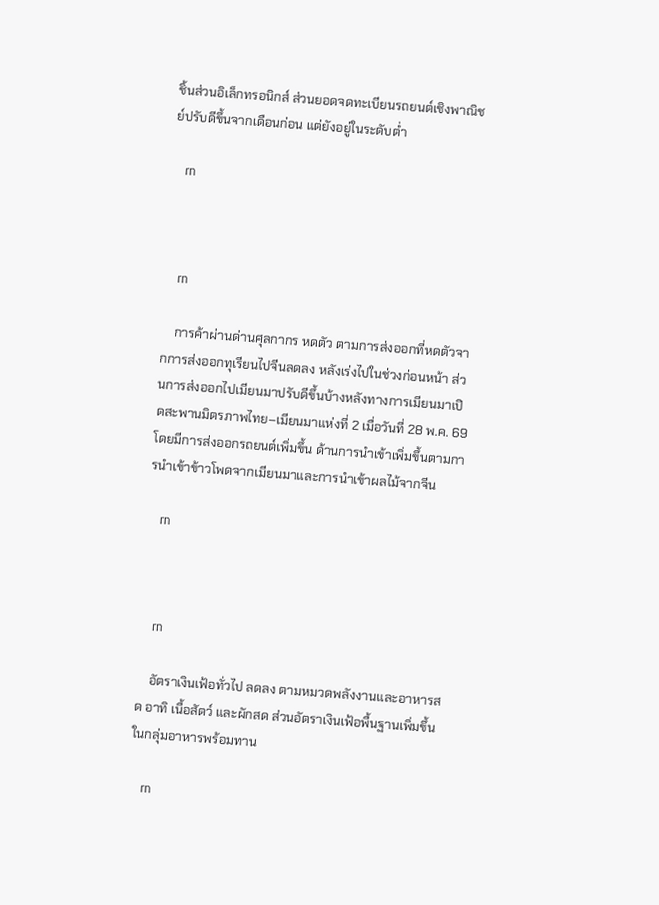ชิ้นส่วนอิเล็กทรอนิกส์ ส่วนยอดจดทะเบียนรถยนต์เชิงพาณิชย์ปรับดีขึ้นจากเดือนก่อน แต่ยังอยู่ในระดับต่ำ

    rn



    rn

    การค้าผ่านด่านศุลกากร หดตัว ตามการส่งออกที่หดตัวจากการส่งออกทุเรียนไปจีนลดลง หลังเร่งไปในช่วงก่อนหน้า ส่วนการส่งออกไปเมียนมาปรับดีขึ้นบ้างหลังทางการเมียนมาเปิดสะพานมิตรภาพไทย–เมียนมาแห่งที่ 2 เมื่อวันที่ 28 พ.ค. 69 โดยมีการส่งออกรถยนต์เพิ่มขึ้น ด้านการนำเข้าเพิ่มขึ้นตามการนำเข้าข้าวโพดจากเมียนมาและการนำเข้าผลไม้จากจีน

    rn



    rn

    อัตราเงินเฟ้อทั่วไป ลดลง ตามหมวดพลังงานและอาหารสด อาทิ เนื้อสัตว์ และผักสด ส่วนอัตราเงินเฟ้อพื้นฐานเพิ่มขึ้น ในกลุ่มอาหารพร้อมทาน

    rn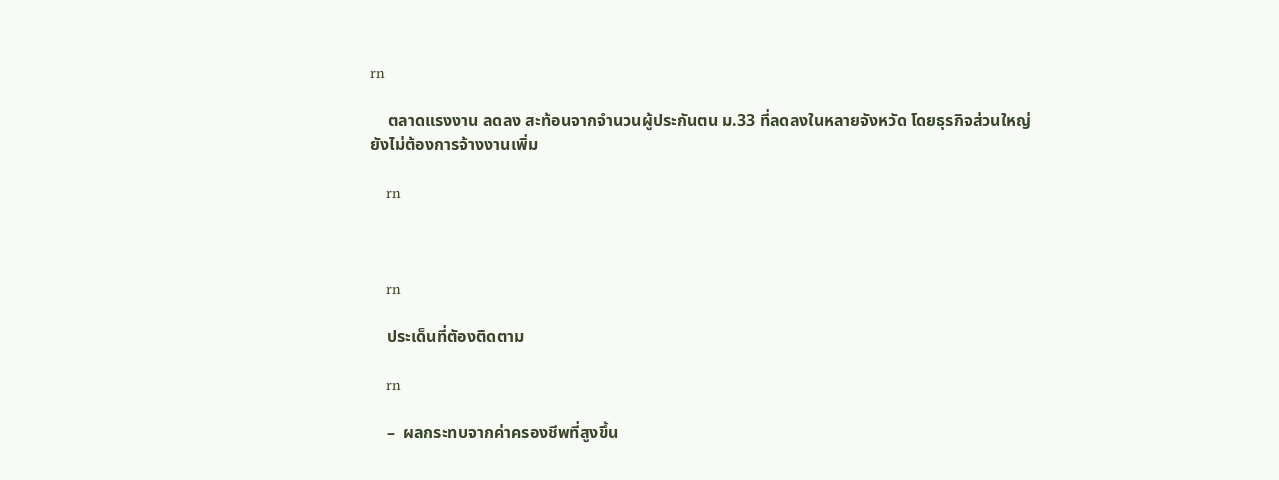rn

    ตลาดแรงงาน ลดลง สะท้อนจากจำนวนผู้ประกันตน ม.33 ที่ลดลงในหลายจังหวัด โดยธุรกิจส่วนใหญ่ยังไม่ต้องการจ้างงานเพิ่ม

    rn



    rn

    ประเด็นที่ตัองติดตาม

    rn

    –  ผลกระทบจากค่าครองชีพที่สูงขึ้น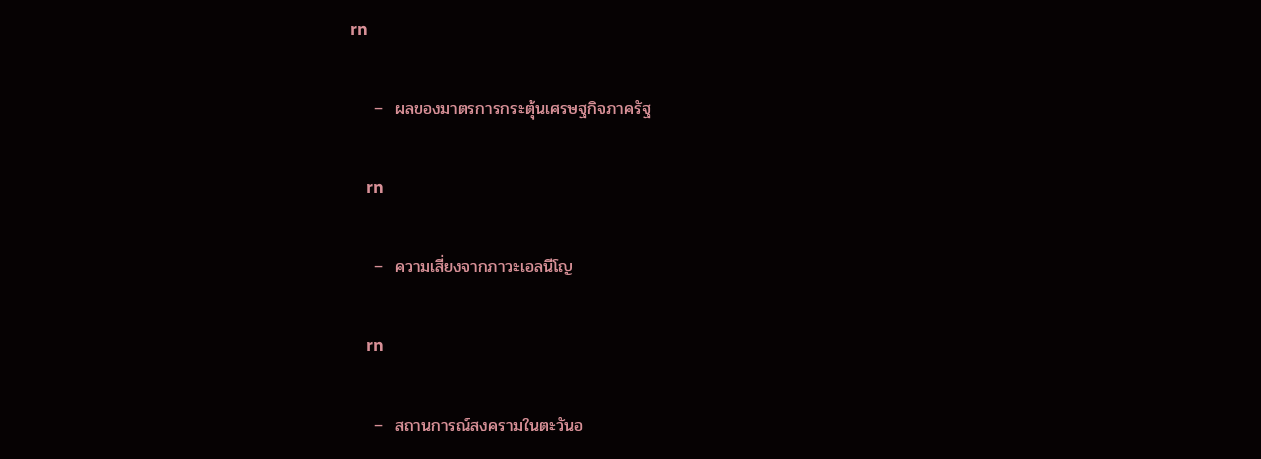rn

    –  ผลของมาตรการกระตุ้นเศรษฐกิจภาครัฐ

    rn

    –  ความเสี่ยงจากภาวะเอลนีโญ

    rn

    –  สถานการณ์สงครามในตะวันอ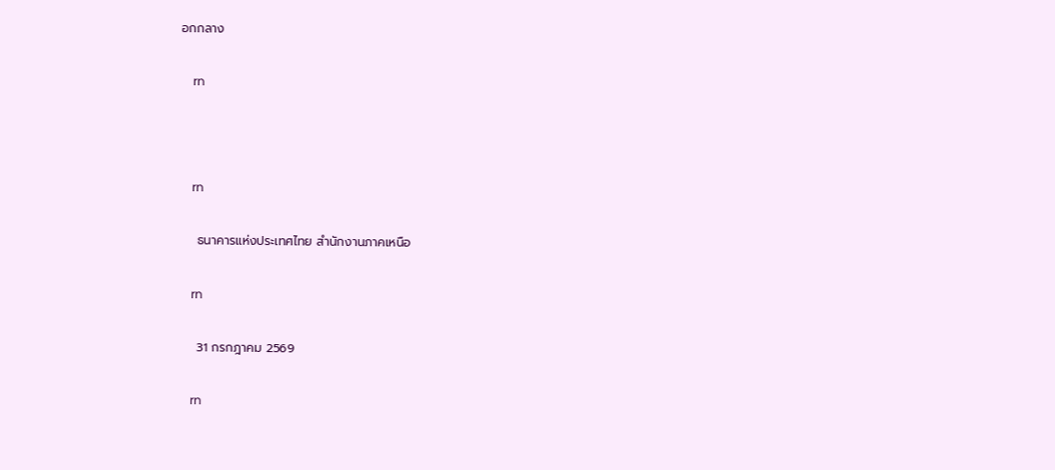อกกลาง

    rn



    rn

    ธนาคารแห่งประเทศไทย สำนักงานภาคเหนือ

    rn

    31 กรกฎาคม 2569

    rn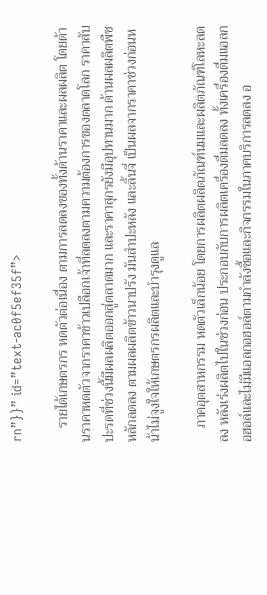rn”}}” id=”text-ac0f5ef35f”>

    รายได้เกษตรกร หดตัวต่อเนื่อง ตามการลดลงของทั้งด้านราคาและผลผลิต โดยด้านราคาหดตัวจากราคาข้าวเปลือกเจ้าที่ลดลงตามความต้องการของตลาดโลก ราคาสับปะรดที่ช่วงนี้มีผลผลิตออกสู่ตลาดมาก และราคาสุกรยังมีอุปทานมาก ด้านผลผลิตพืชหลักลดลง ตามผลผลิตข้าวนาปรัง มันสำปะหลัง และลิ้นจี่ เป็นผลจากราคาช่วงก่อนหน้าไม่จูงใจให้เกษตรกรผลิตและบำรุงดูแล

    ภาคอุตสาหกรรม หดตัวเล็กน้อย โดยการผลิตผลิตภัณฑ์นมและผลิตภัณฑ์โลหะลดลง หลังเร่งผลิตไปในช่วงก่อน ประกอบกับการผลิตเครื่องดื่มลดลง ทั้งเครื่องดื่มแอลกอฮอล์และไม่มีแอลกอฮอล์ตามกำลังซื้อและกิจกรรมในภาคบริการลดลง อ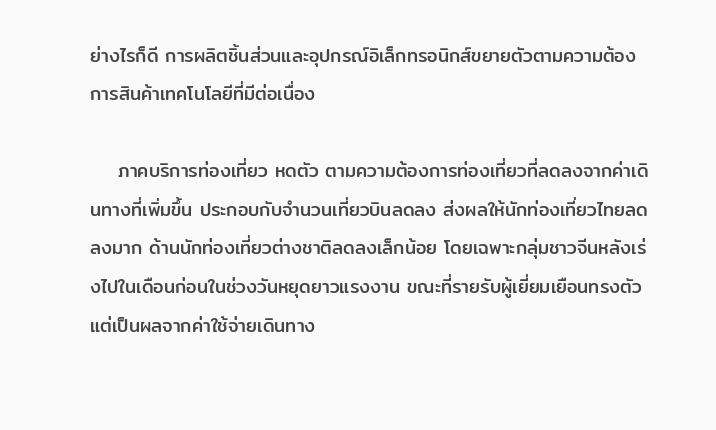ย่างไรก็ดี การผลิตชิ้นส่วนและอุปกรณ์อิเล็กทรอนิกส์ขยายตัวตามความต้องการสินค้าเทคโนโลยีที่มีต่อเนื่อง

    ภาคบริการท่องเที่ยว หดตัว ตามความต้องการท่องเที่ยวที่ลดลงจากค่าเดินทางที่เพิ่มขึ้น ประกอบกับจำนวนเที่ยวบินลดลง ส่งผลให้นักท่องเที่ยวไทยลดลงมาก ด้านนักท่องเที่ยวต่างชาติลดลงเล็กน้อย โดยเฉพาะกลุ่มชาวจีนหลังเร่งไปในเดือนก่อนในช่วงวันหยุดยาวแรงงาน ขณะที่รายรับผู้เยี่ยมเยือนทรงตัว แต่เป็นผลจากค่าใช้จ่ายเดินทาง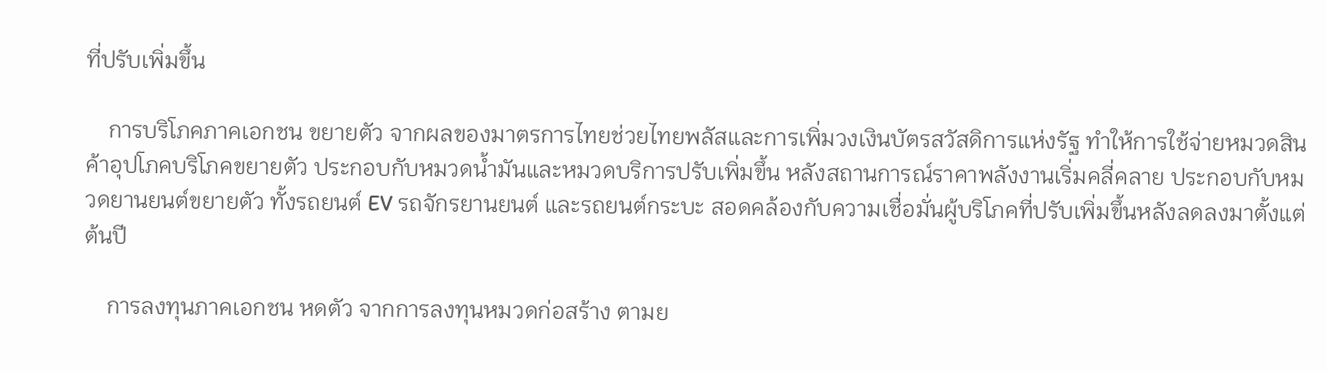ที่ปรับเพิ่มขึ้น

    การบริโภคภาคเอกชน ขยายตัว จากผลของมาตรการไทยช่วยไทยพลัสและการเพิ่มวงเงินบัตรสวัสดิการแห่งรัฐ ทำให้การใช้จ่ายหมวดสินค้าอุปโภคบริโภคขยายตัว ประกอบกับหมวดน้ำมันและหมวดบริการปรับเพิ่มขึ้น หลังสถานการณ์ราคาพลังงานเริ่มคลี่คลาย ประกอบกับหมวดยานยนต์ขยายตัว ทั้งรถยนต์ EV รถจักรยานยนต์ และรถยนต์กระบะ สอดคล้องกับความเชื่อมั่นผู้บริโภคที่ปรับเพิ่มขึ้นหลังลดลงมาตั้งแต่ต้นปี

    การลงทุนภาคเอกชน หดตัว จากการลงทุนหมวดก่อสร้าง ตามย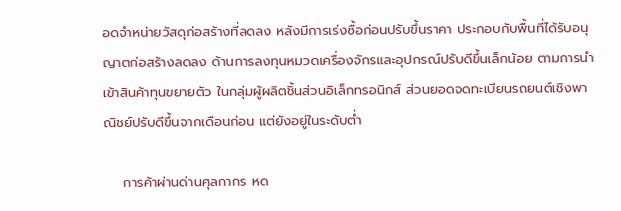อดจำหน่ายวัสดุก่อสร้างที่ลดลง หลังมีการเร่งซื้อก่อนปรับขึ้นราคา ประกอบกับพื้นที่ได้รับอนุญาตก่อสร้างลดลง ด้านการลงทุนหมวดเครื่องจักรและอุปกรณ์ปรับดีขึ้นเล็กน้อย ตามการนำเข้าสินค้าทุนขยายตัว ในกลุ่มผู้ผลิตชิ้นส่วนอิเล็กทรอนิกส์ ส่วนยอดจดทะเบียนรถยนต์เชิงพาณิชย์ปรับดีขึ้นจากเดือนก่อน แต่ยังอยู่ในระดับต่ำ

    การค้าผ่านด่านศุลกากร หด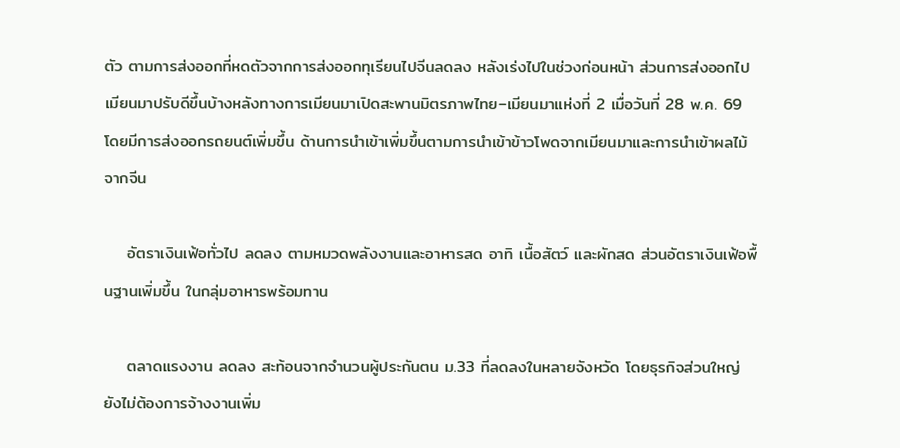ตัว ตามการส่งออกที่หดตัวจากการส่งออกทุเรียนไปจีนลดลง หลังเร่งไปในช่วงก่อนหน้า ส่วนการส่งออกไปเมียนมาปรับดีขึ้นบ้างหลังทางการเมียนมาเปิดสะพานมิตรภาพไทย–เมียนมาแห่งที่ 2 เมื่อวันที่ 28 พ.ค. 69 โดยมีการส่งออกรถยนต์เพิ่มขึ้น ด้านการนำเข้าเพิ่มขึ้นตามการนำเข้าข้าวโพดจากเมียนมาและการนำเข้าผลไม้จากจีน

    อัตราเงินเฟ้อทั่วไป ลดลง ตามหมวดพลังงานและอาหารสด อาทิ เนื้อสัตว์ และผักสด ส่วนอัตราเงินเฟ้อพื้นฐานเพิ่มขึ้น ในกลุ่มอาหารพร้อมทาน

    ตลาดแรงงาน ลดลง สะท้อนจากจำนวนผู้ประกันตน ม.33 ที่ลดลงในหลายจังหวัด โดยธุรกิจส่วนใหญ่ยังไม่ต้องการจ้างงานเพิ่ม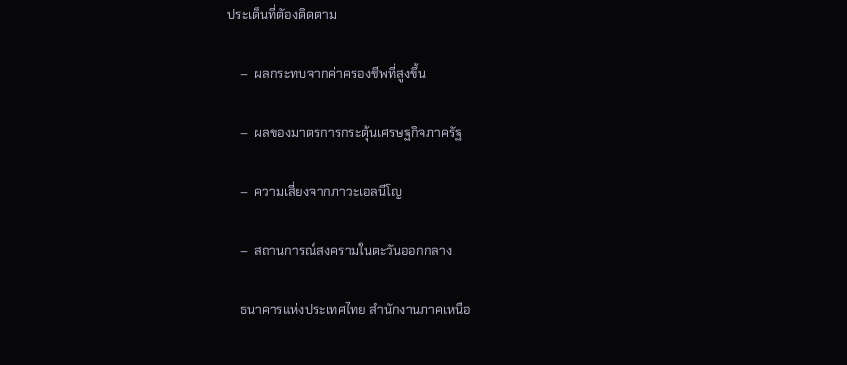ประเด็นที่ตัองติดตาม

    –  ผลกระทบจากค่าครองชีพที่สูงขึ้น

    –  ผลของมาตรการกระตุ้นเศรษฐกิจภาครัฐ

    –  ความเสี่ยงจากภาวะเอลนีโญ

    –  สถานการณ์สงครามในตะวันออกกลาง

    ธนาคารแห่งประเทศไทย สำนักงานภาคเหนือ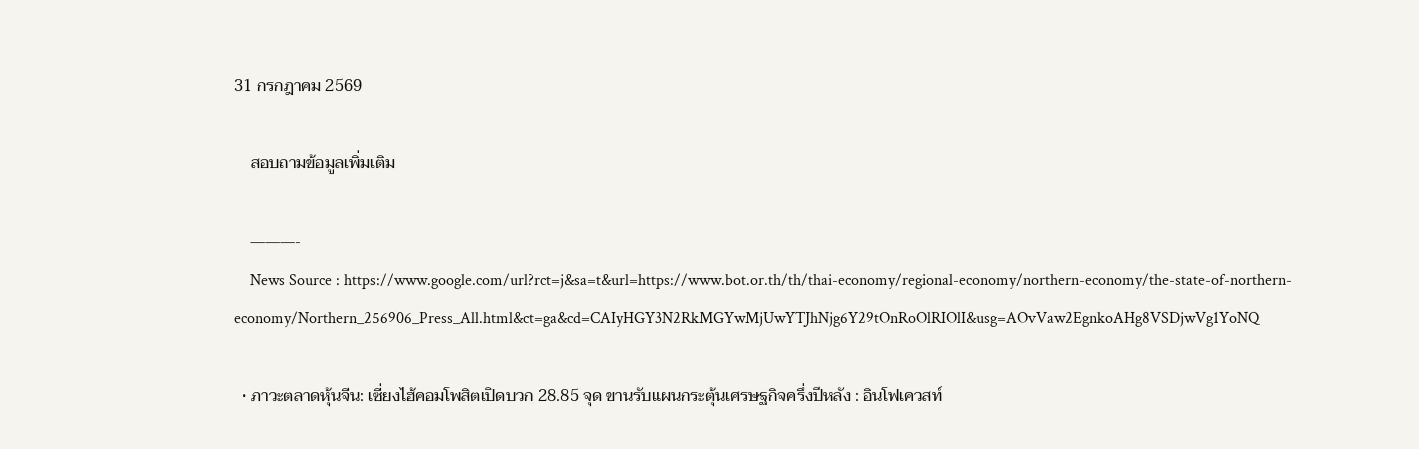31 กรกฎาคม 2569

    สอบถามข้อมูลเพิ่มเติม

    ———-
    News Source : https://www.google.com/url?rct=j&sa=t&url=https://www.bot.or.th/th/thai-economy/regional-economy/northern-economy/the-state-of-northern-economy/Northern_256906_Press_All.html&ct=ga&cd=CAIyHGY3N2RkMGYwMjUwYTJhNjg6Y29tOnRoOlRIOlI&usg=AOvVaw2EgnkoAHg8VSDjwVg1YoNQ

  • ภาวะตลาดหุ้นจีน: เซี่ยงไฮ้คอมโพสิตเปิดบวก 28.85 จุด ขานรับแผนกระตุ้นเศรษฐกิจครึ่งปีหลัง : อินโฟเควสท์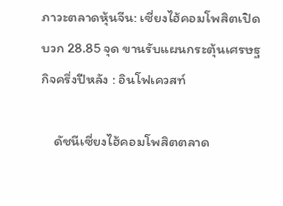ภาวะตลาดหุ้นจีน: เซี่ยงไฮ้คอมโพสิตเปิดบวก 28.85 จุด ขานรับแผนกระตุ้นเศรษฐกิจครึ่งปีหลัง : อินโฟเควสท์

    ดัชนีเซี่ยงไฮ้คอมโพสิตตลาด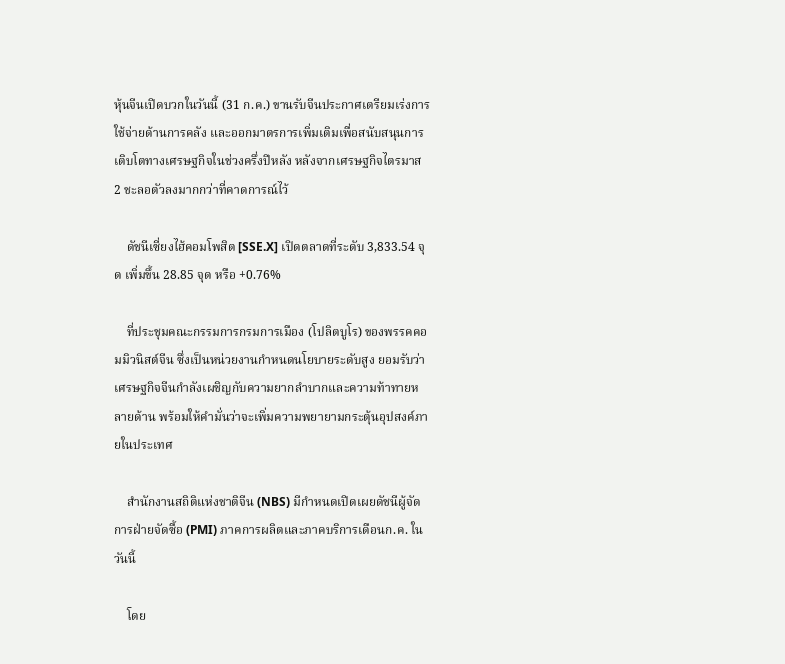หุ้นจีนเปิดบวกในวันนี้ (31 ก.ค.) ขานรับจีนประกาศเตรียมเร่งการใช้จ่ายด้านการคลัง และออกมาตรการเพิ่มเติมเพื่อสนับสนุนการเติบโตทางเศรษฐกิจในช่วงครึ่งปีหลัง หลังจากเศรษฐกิจไตรมาส 2 ชะลอตัวลงมากกว่าที่คาดการณ์ไว้

    ดัชนีเซี่ยงไฮ้คอมโพสิต [SSE.X] เปิดตลาดที่ระดับ 3,833.54 จุด เพิ่มขึ้น 28.85 จุด หรือ +0.76%

    ที่ประชุมคณะกรรมการกรมการเมือง (โปลิตบูโร) ของพรรคคอมมิวนิสต์จีน ซึ่งเป็นหน่วยงานกำหนดนโยบายระดับสูง ยอมรับว่า เศรษฐกิจจีนกำลังเผชิญกับความยากลำบากและความท้าทายหลายด้าน พร้อมให้คำมั่นว่าจะเพิ่มความพยายามกระตุ้นอุปสงค์ภายในประเทศ

    สำนักงานสถิติแห่งชาติจีน (NBS) มีกำหนดเปิดเผยดัชนีผู้จัดการฝ่ายจัดซื้อ (PMI) ภาคการผลิตและภาคบริการเดือนก.ค. ในวันนี้

    โดย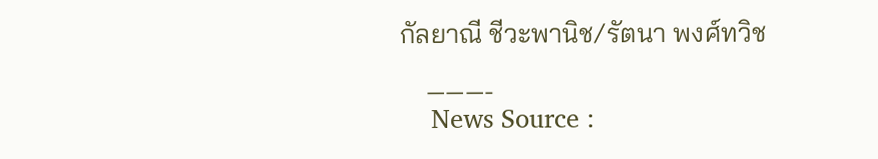กัลยาณี ชีวะพานิช/รัตนา พงศ์ทวิช

    ———-
    News Source :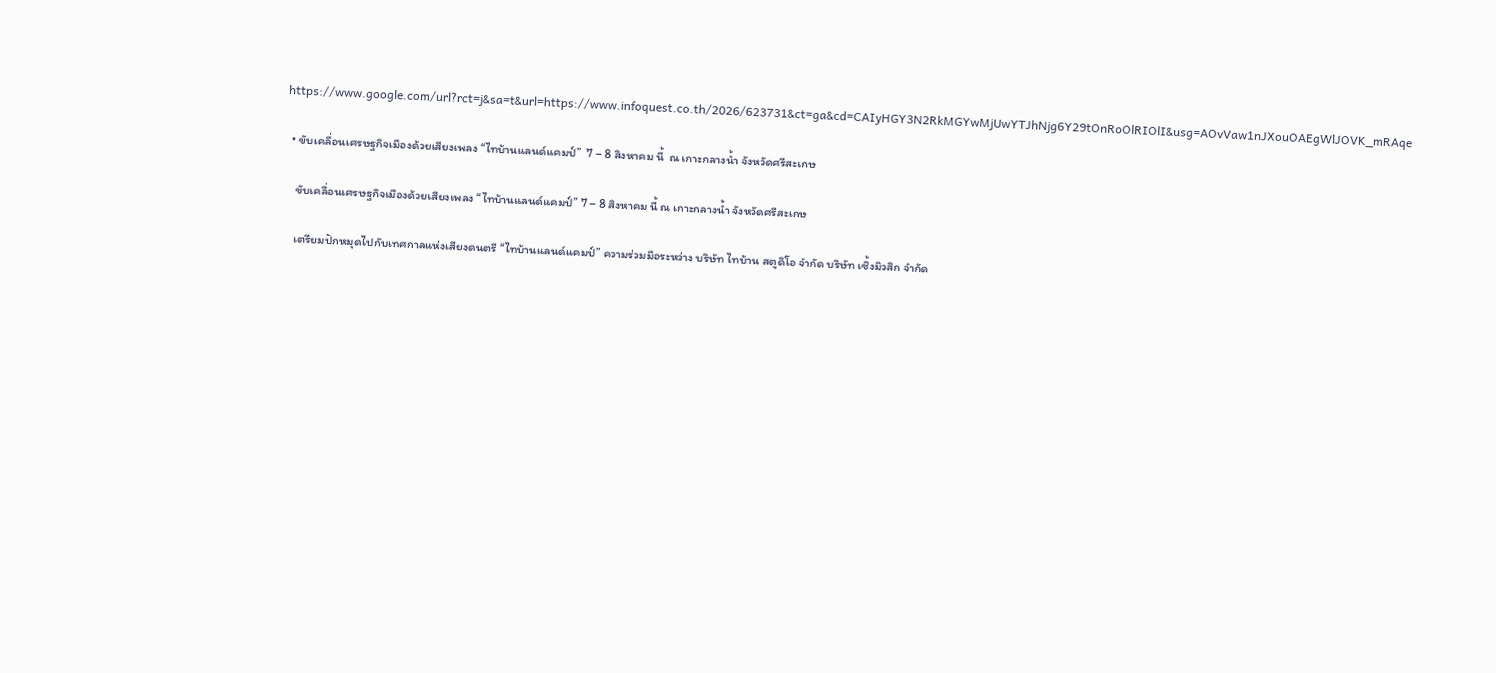https://www.google.com/url?rct=j&sa=t&url=https://www.infoquest.co.th/2026/623731&ct=ga&cd=CAIyHGY3N2RkMGYwMjUwYTJhNjg6Y29tOnRoOlRIOlI&usg=AOvVaw1nJXouOAEgWlJOVK_mRAqe

  • ขับเคลื่อนเศรษฐกิจเมืองด้วยเสียงเพลง “ไทบ้านแลนด์แคมป์”  7 – 8 สิงหาคม นี้  ณ เกาะกลางน้ำ จังหวัดศรีสะเกษ

    ขับเคลื่อนเศรษฐกิจเมืองด้วยเสียงเพลง “ไทบ้านแลนด์แคมป์” 7 – 8 สิงหาคม นี้ ณ เกาะกลางน้ำ จังหวัดศรีสะเกษ

    เตรียมปักหมุดไปกับเทศกาลแห่งเสียงดนตรี “ไทบ้านแลนด์แคมป์” ความร่วมมือระหว่าง บริษัท ไทบ้าน สตูดิโอ จำกัด บริษัท เซิ้งมิวสิก จำกัด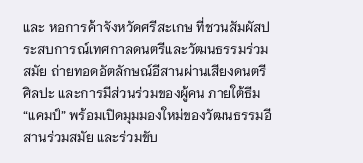และ หอการค้าจังหวัดศรีสะเกษ ที่ชวนสัมผัสประสบการณ์เทศกาลดนตรีและวัฒนธรรมร่วมสมัย ถ่ายทอดอัตลักษณ์อีสานผ่านเสียงดนตรี ศิลปะ และการมีส่วนร่วมของผู้คน ภายใต้ธีม “แคมป์” พร้อมเปิดมุมมองใหม่ของวัฒนธรรมอีสานร่วมสมัย และร่วมขับ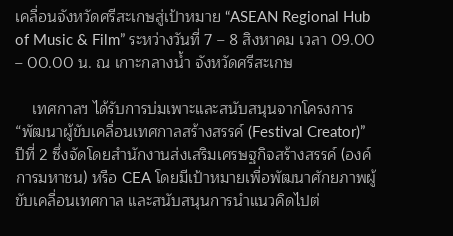เคลื่อนจังหวัดศรีสะเกษสู่เป้าหมาย “ASEAN Regional Hub of Music & Film” ระหว่างวันที่ 7 – 8 สิงหาคม เวลา 09.00 – 00.00 น. ณ เกาะกลางน้ำ จังหวัดศรีสะเกษ

    เทศกาลฯ ได้รับการบ่มเพาะและสนับสนุนจากโครงการ “พัฒนาผู้ขับเคลื่อนเทศกาลสร้างสรรค์ (Festival Creator)” ปีที่ 2 ซึ่งจัดโดยสำนักงานส่งเสริมเศรษฐกิจสร้างสรรค์ (องค์การมหาชน) หรือ CEA โดยมีเป้าหมายเพื่อพัฒนาศักยภาพผู้ขับเคลื่อนเทศกาล และสนับสนุนการนำแนวคิดไปต่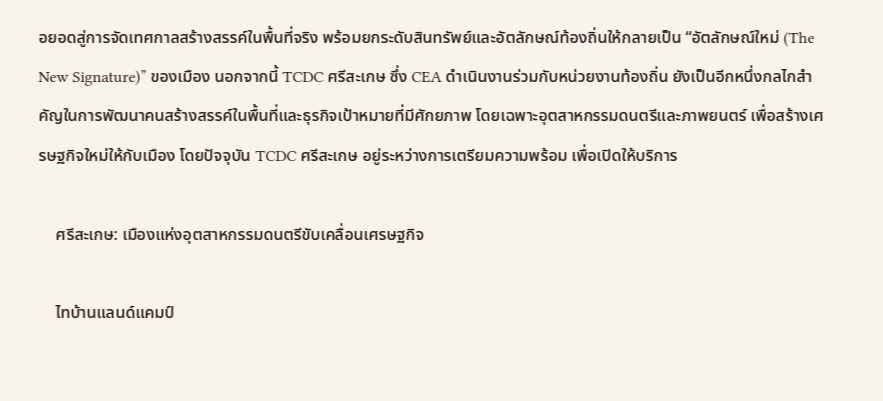อยอดสู่การจัดเทศกาลสร้างสรรค์ในพื้นที่จริง พร้อมยกระดับสินทรัพย์และอัตลักษณ์ท้องถิ่นให้กลายเป็น “อัตลักษณ์ใหม่ (The New Signature)” ของเมือง นอกจากนี้ TCDC ศรีสะเกษ ซึ่ง CEA ดำเนินงานร่วมกับหน่วยงานท้องถิ่น ยังเป็นอีกหนึ่งกลไกสำคัญในการพัฒนาคนสร้างสรรค์ในพื้นที่และธุรกิจเป้าหมายที่มีศักยภาพ โดยเฉพาะอุตสาหกรรมดนตรีและภาพยนตร์ เพื่อสร้างเศรษฐกิจใหม่ให้กับเมือง โดยปัจจุบัน TCDC ศรีสะเกษ อยู่ระหว่างการเตรียมความพร้อม เพื่อเปิดให้บริการ

    ศรีสะเกษ: เมืองแห่งอุตสาหกรรมดนตรีขับเคลื่อนเศรษฐกิจ

    ไทบ้านแลนด์แคมป์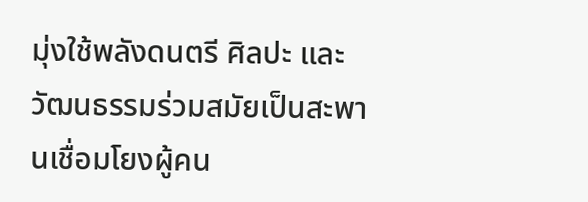มุ่งใช้พลังดนตรี ศิลปะ และวัฒนธรรมร่วมสมัยเป็นสะพานเชื่อมโยงผู้คน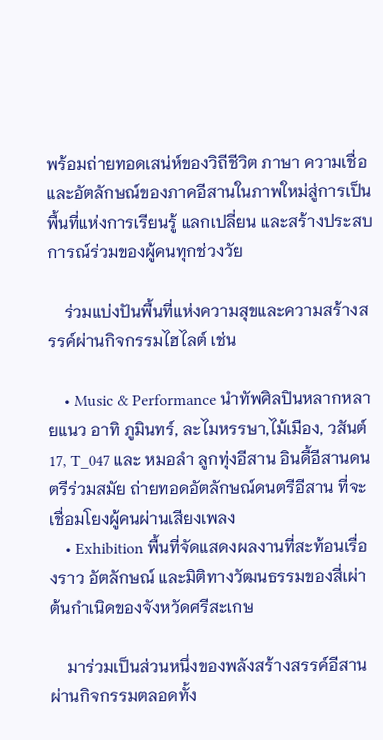พร้อมถ่ายทอดเสน่ห์ของวิถีชีวิต ภาษา ความเชื่อ และอัตลักษณ์ของภาคอีสานในภาพใหม่สู่การเป็นพื้นที่แห่งการเรียนรู้ แลกเปลี่ยน และสร้างประสบการณ์ร่วมของผู้คนทุกช่วงวัย

    ร่วมแบ่งปันพื้นที่แห่งความสุขและความสร้างสรรค์ผ่านกิจกรรมไฮไลต์ เช่น

    • Music & Performance นำทัพศิลปินหลากหลายแนว อาทิ ภูมินทร์, ละไมหรรษา,ไม้เมือง, วสันต์17, T_047 และ หมอลำ ลูกทุ่งอีสาน อินดี้อีสานดนตรีร่วมสมัย ถ่ายทอดอัตลักษณ์ดนตรีอีสาน ที่จะเชื่อมโยงผู้คนผ่านเสียงเพลง
    • Exhibition พื้นที่จัดแสดงผลงานที่สะท้อนเรื่องราว อัตลักษณ์ และมิติทางวัฒนธรรมของสี่เผ่าต้นกำเนิดของจังหวัดศรีสะเกษ

    มาร่วมเป็นส่วนหนึ่งของพลังสร้างสรรค์อีสาน ผ่านกิจกรรมตลอดทั้ง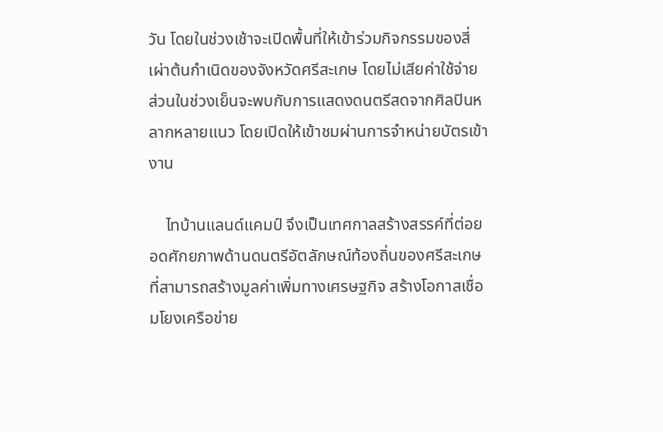วัน โดยในช่วงเช้าจะเปิดพื้นที่ให้เข้าร่วมกิจกรรมของสี่เผ่าต้นกำเนิดของจังหวัดศรีสะเกษ โดยไม่เสียค่าใช้จ่าย ส่วนในช่วงเย็นจะพบกับการแสดงดนตรีสดจากศิลปินหลากหลายแนว โดยเปิดให้เข้าชมผ่านการจำหน่ายบัตรเข้างาน

    ไทบ้านแลนด์แคมป์ จึงเป็นเทศกาลสร้างสรรค์ที่ต่อยอดศักยภาพด้านดนตรีอัตลักษณ์ท้องถิ่นของศรีสะเกษที่สามารถสร้างมูลค่าเพิ่มทางเศรษฐกิจ สร้างโอกาสเชื่อมโยงเครือข่าย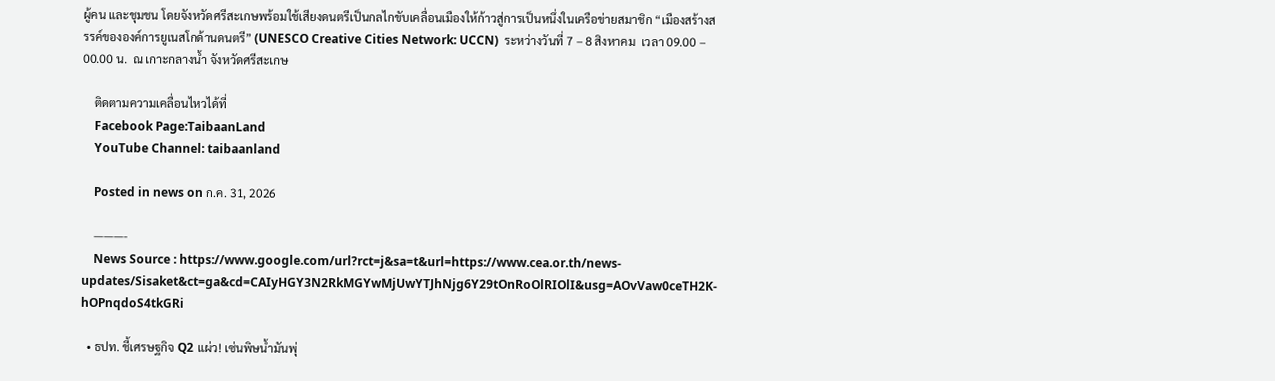ผู้คน และชุมชน โดยจังหวัดศรีสะเกษพร้อมใช้เสียงดนตรีเป็นกลไกขับเคลื่อนเมืองให้ก้าวสู่การเป็นหนึ่งในเครือข่ายสมาชิก “เมืองสร้างสรรค์ขององค์การยูเนสโกด้านดนตรี” (UNESCO Creative Cities Network: UCCN)  ระหว่างวันที่ 7 – 8 สิงหาคม  เวลา 09.00 – 00.00 น.  ณ เกาะกลางน้ำ จังหวัดศรีสะเกษ

    ติดตามความเคลื่อนไหวได้ที่
    Facebook Page:TaibaanLand
    YouTube Channel: taibaanland

    Posted in news on ก.ค. 31, 2026

    ———-
    News Source : https://www.google.com/url?rct=j&sa=t&url=https://www.cea.or.th/news-updates/Sisaket&ct=ga&cd=CAIyHGY3N2RkMGYwMjUwYTJhNjg6Y29tOnRoOlRIOlI&usg=AOvVaw0ceTH2K-hOPnqdoS4tkGRi

  • ธปท. ชี้เศรษฐกิจ Q2 แผ่ว! เซ่นพิษน้ำมันพุ่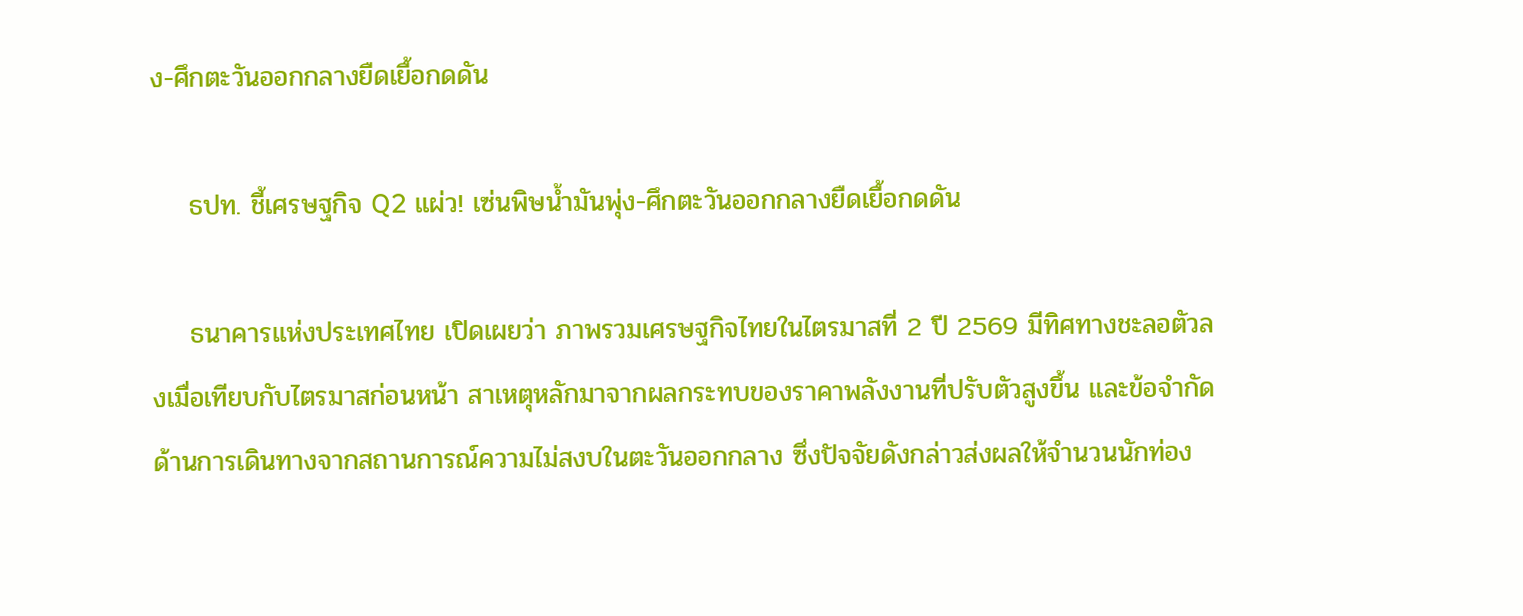ง-ศึกตะวันออกกลางยืดเยื้อกดดัน

    ธปท. ชี้เศรษฐกิจ Q2 แผ่ว! เซ่นพิษน้ำมันพุ่ง-ศึกตะวันออกกลางยืดเยื้อกดดัน

    ธนาคารแห่งประเทศไทย เปิดเผยว่า ภาพรวมเศรษฐกิจไทยในไตรมาสที่ 2 ปี 2569 มีทิศทางชะลอตัวลงเมื่อเทียบกับไตรมาสก่อนหน้า สาเหตุหลักมาจากผลกระทบของราคาพลังงานที่ปรับตัวสูงขึ้น และข้อจำกัดด้านการเดินทางจากสถานการณ์ความไม่สงบในตะวันออกกลาง ซึ่งปัจจัยดังกล่าวส่งผลให้จำนวนนักท่อง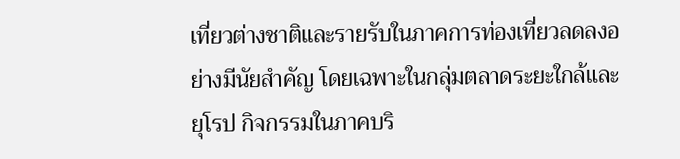เที่ยวต่างชาติและรายรับในภาคการท่องเที่ยวลดลงอย่างมีนัยสำคัญ โดยเฉพาะในกลุ่มตลาดระยะใกล้และยุโรป กิจกรรมในภาคบริ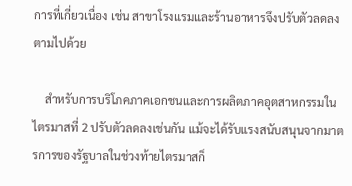การที่เกี่ยวเนื่อง เช่น สาขาโรงแรมและร้านอาหารจึงปรับตัวลดลงตามไปด้วย

    สำหรับการบริโภคภาคเอกชนและการผลิตภาคอุตสาหกรรมในไตรมาสที่ 2 ปรับตัวลดลงเช่นกัน แม้จะได้รับแรงสนับสนุนจากมาตรการของรัฐบาลในช่วงท้ายไตรมาสก็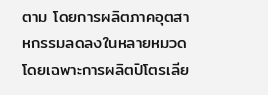ตาม โดยการผลิตภาคอุตสาหกรรมลดลงในหลายหมวด โดยเฉพาะการผลิตปิโตรเลีย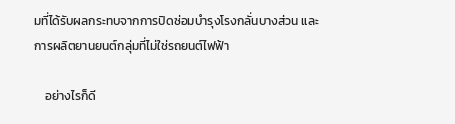มที่ได้รับผลกระทบจากการปิดซ่อมบำรุงโรงกลั่นบางส่วน และการผลิตยานยนต์กลุ่มที่ไม่ใช่รถยนต์ไฟฟ้า

    อย่างไรก็ดี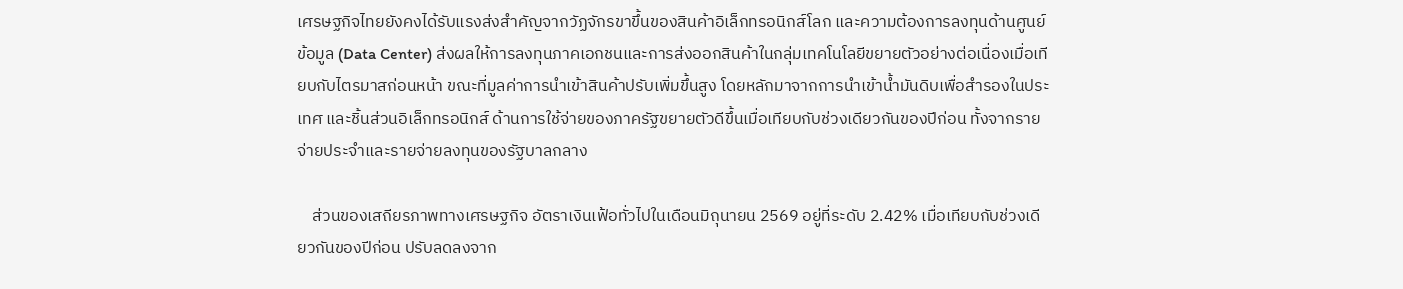เศรษฐกิจไทยยังคงได้รับแรงส่งสำคัญจากวัฏจักรขาขึ้นของสินค้าอิเล็กทรอนิกส์โลก และความต้องการลงทุนด้านศูนย์ข้อมูล (Data Center) ส่งผลให้การลงทุนภาคเอกชนและการส่งออกสินค้าในกลุ่มเทคโนโลยีขยายตัวอย่างต่อเนื่องเมื่อเทียบกับไตรมาสก่อนหน้า ขณะที่มูลค่าการนำเข้าสินค้าปรับเพิ่มขึ้นสูง โดยหลักมาจากการนำเข้าน้ำมันดิบเพื่อสำรองในประเทศ และชิ้นส่วนอิเล็กทรอนิกส์ ด้านการใช้จ่ายของภาครัฐขยายตัวดีขึ้นเมื่อเทียบกับช่วงเดียวกันของปีก่อน ทั้งจากรายจ่ายประจำและรายจ่ายลงทุนของรัฐบาลกลาง

    ส่วนของเสถียรภาพทางเศรษฐกิจ อัตราเงินเฟ้อทั่วไปในเดือนมิถุนายน 2569 อยู่ที่ระดับ 2.42% เมื่อเทียบกับช่วงเดียวกันของปีก่อน ปรับลดลงจาก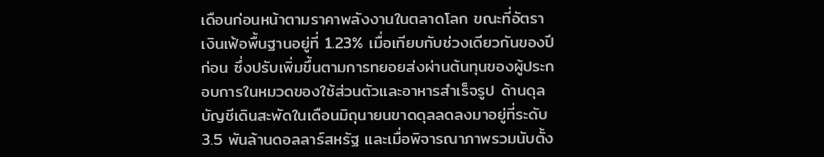เดือนก่อนหน้าตามราคาพลังงานในตลาดโลก ขณะที่อัตราเงินเฟ้อพื้นฐานอยู่ที่ 1.23% เมื่อเทียบกับช่วงเดียวกันของปีก่อน ซึ่งปรับเพิ่มขึ้นตามการทยอยส่งผ่านต้นทุนของผู้ประกอบการในหมวดของใช้ส่วนตัวและอาหารสำเร็จรูป ด้านดุลบัญชีเดินสะพัดในเดือนมิถุนายนขาดดุลลดลงมาอยู่ที่ระดับ 3.5 พันล้านดอลลาร์สหรัฐ และเมื่อพิจารณาภาพรวมนับตั้ง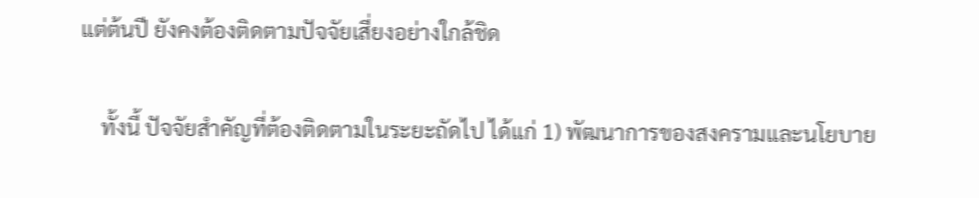แต่ต้นปี ยังคงต้องติดตามปัจจัยเสี่ยงอย่างใกล้ชิด

    ทั้งนี้ ปัจจัยสำคัญที่ต้องติดตามในระยะถัดไป ได้แก่ 1) พัฒนาการของสงครามและนโยบาย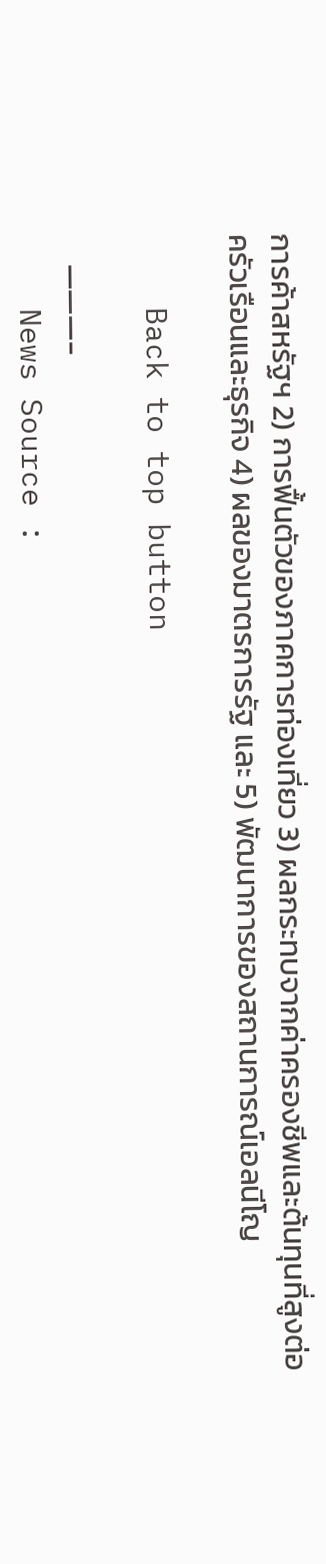การค้าสหรัฐฯ 2) การฟื้นตัวของภาคการท่องเที่ยว 3) ผลกระทบจากค่าครองชีพและต้นทุนที่สูงต่อครัวเรือนและธุรกิจ 4) ผลของมาตรการรัฐ และ 5) พัฒนาการของสถานการณ์เอลนีโญ

    Back to top button

    ———-
    News Source :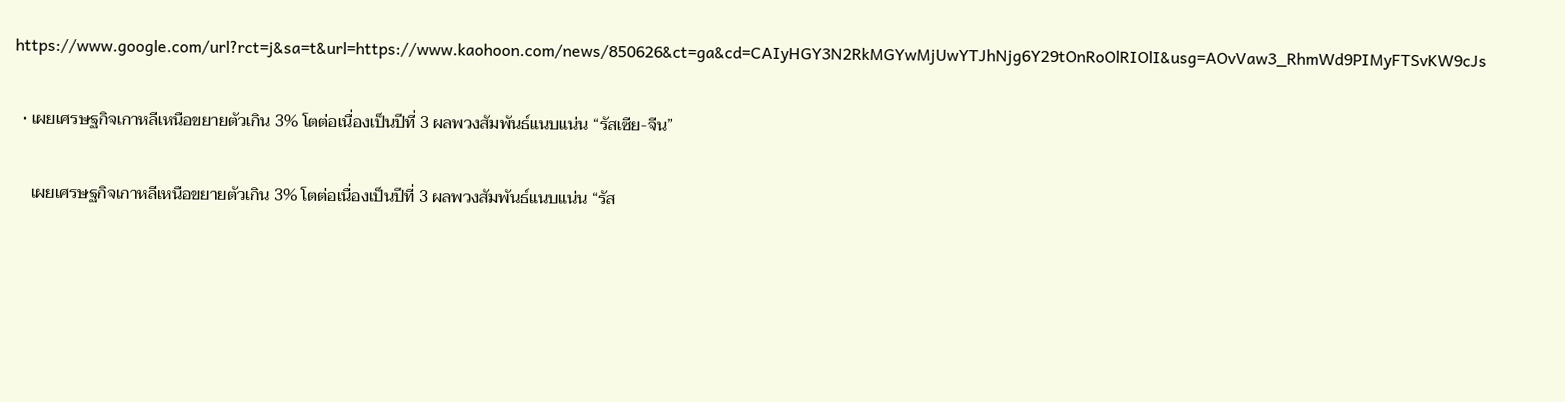https://www.google.com/url?rct=j&sa=t&url=https://www.kaohoon.com/news/850626&ct=ga&cd=CAIyHGY3N2RkMGYwMjUwYTJhNjg6Y29tOnRoOlRIOlI&usg=AOvVaw3_RhmWd9PIMyFTSvKW9cJs

  • เผยเศรษฐกิจเกาหลีเหนือขยายตัวเกิน 3% โตต่อเนื่องเป็นปีที่ 3 ผลพวงสัมพันธ์แนบแน่น “รัสเซีย-จีน”

    เผยเศรษฐกิจเกาหลีเหนือขยายตัวเกิน 3% โตต่อเนื่องเป็นปีที่ 3 ผลพวงสัมพันธ์แนบแน่น “รัส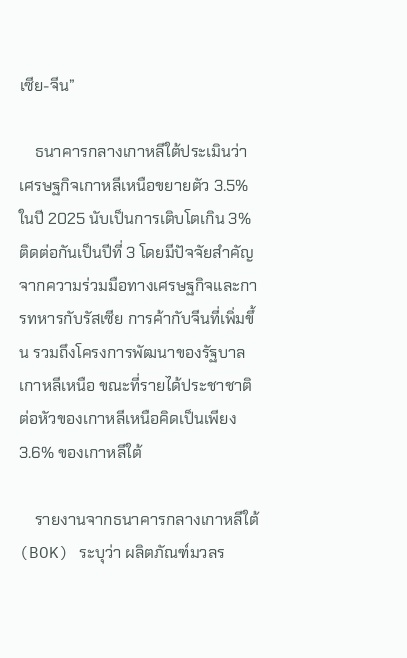เซีย-จีน”

    ธนาคารกลางเกาหลีใต้ประเมินว่า เศรษฐกิจเกาหลีเหนือขยายตัว 3.5% ในปี 2025 นับเป็นการเติบโตเกิน 3% ติดต่อกันเป็นปีที่ 3 โดยมีปัจจัยสำคัญจากความร่วมมือทางเศรษฐกิจและการทหารกับรัสเซีย การค้ากับจีนที่เพิ่มขึ้น รวมถึงโครงการพัฒนาของรัฐบาลเกาหลีเหนือ ขณะที่รายได้ประชาชาติต่อหัวของเกาหลีเหนือคิดเป็นเพียง 3.6% ของเกาหลีใต้

    รายงานจากธนาคารกลางเกาหลีใต้ (BOK) ระบุว่า ผลิตภัณฑ์มวลร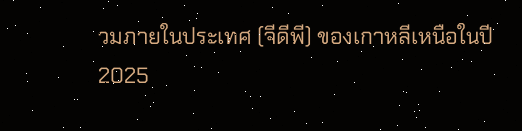วมภายในประเทศ (จีดีพี) ของเกาหลีเหนือในปี 2025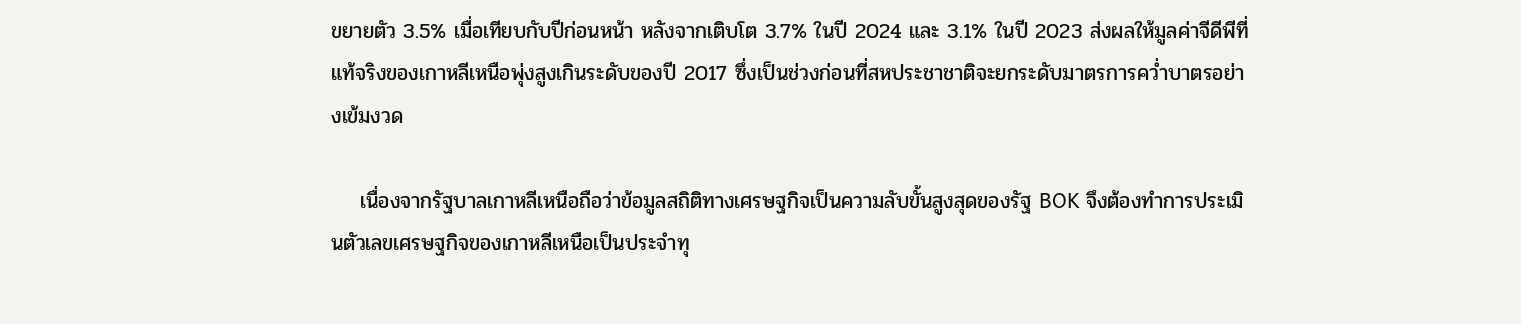ขยายตัว 3.5% เมื่อเทียบกับปีก่อนหน้า หลังจากเติบโต 3.7% ในปี 2024 และ 3.1% ในปี 2023 ส่งผลให้มูลค่าจีดีพีที่แท้จริงของเกาหลีเหนือพุ่งสูงเกินระดับของปี 2017 ซึ่งเป็นช่วงก่อนที่สหประชาชาติจะยกระดับมาตรการคว่ำบาตรอย่างเข้มงวด

    เนื่องจากรัฐบาลเกาหลีเหนือถือว่าข้อมูลสถิติทางเศรษฐกิจเป็นความลับขั้นสูงสุดของรัฐ BOK จึงต้องทำการประเมินตัวเลขเศรษฐกิจของเกาหลีเหนือเป็นประจำทุ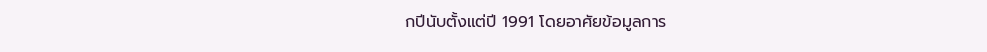กปีนับตั้งแต่ปี 1991 โดยอาศัยข้อมูลการ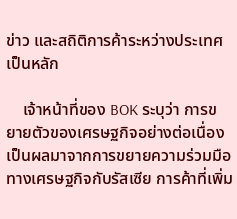ข่าว และสถิติการค้าระหว่างประเทศเป็นหลัก

    เจ้าหน้าที่ของ BOK ระบุว่า การขยายตัวของเศรษฐกิจอย่างต่อเนื่องเป็นผลมาจากการขยายความร่วมมือทางเศรษฐกิจกับรัสเซีย การค้าที่เพิ่ม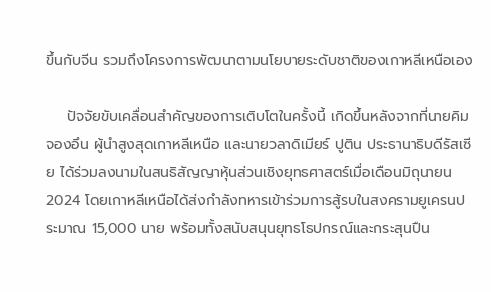ขึ้นกับจีน รวมถึงโครงการพัฒนาตามนโยบายระดับชาติของเกาหลีเหนือเอง

    ปัจจัยขับเคลื่อนสำคัญของการเติบโตในครั้งนี้ เกิดขึ้นหลังจากที่นายคิม จองอึน ผู้นำสูงสุดเกาหลีเหนือ และนายวลาดิเมียร์ ปูติน ประธานาธิบดีรัสเซีย ได้ร่วมลงนามในสนธิสัญญาหุ้นส่วนเชิงยุทธศาสตร์เมื่อเดือนมิถุนายน 2024 โดยเกาหลีเหนือได้ส่งกำลังทหารเข้าร่วมการสู้รบในสงครามยูเครนประมาณ 15,000 นาย พร้อมทั้งสนับสนุนยุทธโธปกรณ์และกระสุนปืน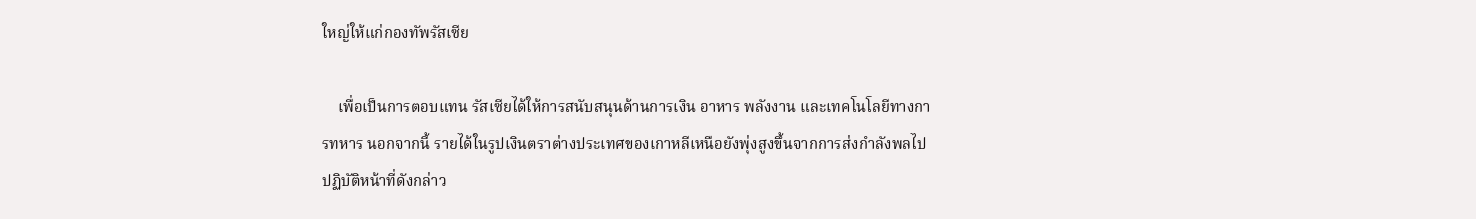ใหญ่ให้แก่กองทัพรัสเซีย

    เพื่อเป็นการตอบแทน รัสเซียได้ให้การสนับสนุนด้านการเงิน อาหาร พลังงาน และเทคโนโลยีทางการทหาร นอกจากนี้ รายได้ในรูปเงินตราต่างประเทศของเกาหลีเหนือยังพุ่งสูงขึ้นจากการส่งกำลังพลไปปฏิบัติหน้าที่ดังกล่าว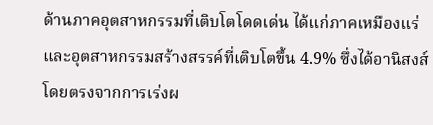ด้านภาคอุตสาหกรรมที่เติบโตโดดเด่น ได้แก่ภาคเหมืองแร่และอุตสาหกรรมสร้างสรรค์ที่เติบโตขึ้น 4.9% ซึ่งได้อานิสงส์โดยตรงจากการเร่งผ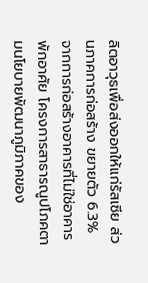ลิตอาวุธเพื่อส่งออกให้แก่รัสเซีย ส่วนภาคการก่อสร้าง ขยายตัว 6.3% จากการก่อสร้างอาคารที่ไม่ใช่อาคารพักอาศัย โครงการสาธารณูปโภคตามนโยบายพัฒนาภูมิภาคของ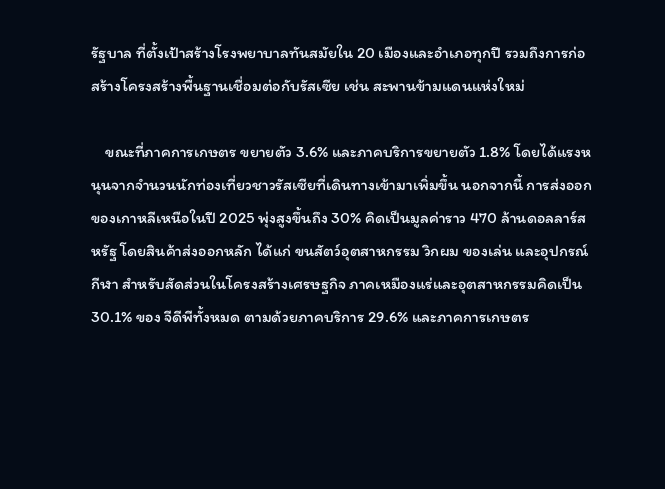รัฐบาล ที่ตั้งเป้าสร้างโรงพยาบาลทันสมัยใน 20 เมืองและอำเภอทุกปี รวมถึงการก่อสร้างโครงสร้างพื้นฐานเชื่อมต่อกับรัสเซีย เช่น สะพานข้ามแดนแห่งใหม่

    ขณะที่ภาคการเกษตร ขยายตัว 3.6% และภาคบริการขยายตัว 1.8% โดยได้แรงหนุนจากจำนวนนักท่องเที่ยวชาวรัสเซียที่เดินทางเข้ามาเพิ่มขึ้น นอกจากนี้ การส่งออกของเกาหลีเหนือในปี 2025 พุ่งสูงขึ้นถึง 30% คิดเป็นมูลค่าราว 470 ล้านดอลลาร์สหรัฐ โดยสินค้าส่งออกหลัก ได้แก่ ขนสัตว์อุตสาหกรรม วิกผม ของเล่น และอุปกรณ์กีฬา สำหรับสัดส่วนในโครงสร้างเศรษฐกิจ ภาคเหมืองแร่และอุตสาหกรรมคิดเป็น 30.1% ของ จีดีพีทั้งหมด ตามด้วยภาคบริการ 29.6% และภาคการเกษตร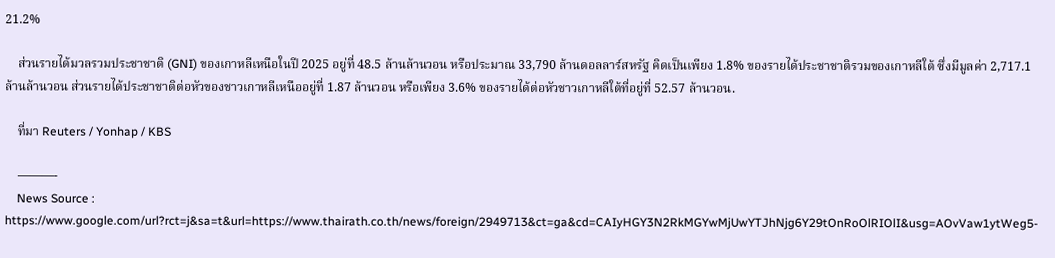21.2%

    ส่วนรายได้มวลรวมประชาชาติ (GNI) ของเกาหลีเหนือในปี 2025 อยู่ที่ 48.5 ล้านล้านวอน หรือประมาณ 33,790 ล้านดอลลาร์สหรัฐ คิดเป็นเพียง 1.8% ของรายได้ประชาชาติรวมของเกาหลีใต้ ซึ่งมีมูลค่า 2,717.1 ล้านล้านวอน ส่วนรายได้ประชาชาติต่อหัวของชาวเกาหลีเหนืออยู่ที่ 1.87 ล้านวอน หรือเพียง 3.6% ของรายได้ต่อหัวชาวเกาหลีใต้ที่อยู่ที่ 52.57 ล้านวอน.

    ที่มา Reuters / Yonhap / KBS

    ———-
    News Source : https://www.google.com/url?rct=j&sa=t&url=https://www.thairath.co.th/news/foreign/2949713&ct=ga&cd=CAIyHGY3N2RkMGYwMjUwYTJhNjg6Y29tOnRoOlRIOlI&usg=AOvVaw1ytWeg5-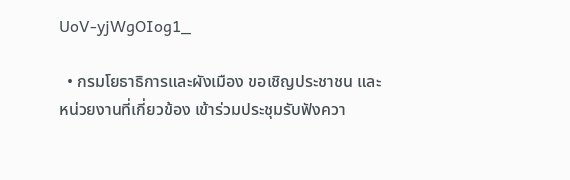UoV-yjWgOIog1_

  • กรมโยธาธิการและผังเมือง ขอเชิญประชาชน และหน่วยงานที่เกี่ยวข้อง เข้าร่วมประชุมรับฟังควา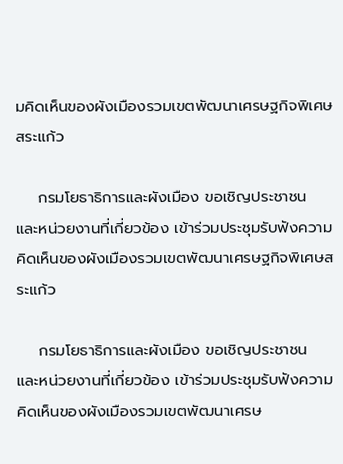มคิดเห็นของผังเมืองรวมเขตพัฒนาเศรษฐกิจพิเศษสระแก้ว

    กรมโยธาธิการและผังเมือง ขอเชิญประชาชน และหน่วยงานที่เกี่ยวข้อง เข้าร่วมประชุมรับฟังความคิดเห็นของผังเมืองรวมเขตพัฒนาเศรษฐกิจพิเศษสระแก้ว

    กรมโยธาธิการและผังเมือง ขอเชิญประชาชน และหน่วยงานที่เกี่ยวข้อง เข้าร่วมประชุมรับฟังความคิดเห็นของผังเมืองรวมเขตพัฒนาเศรษ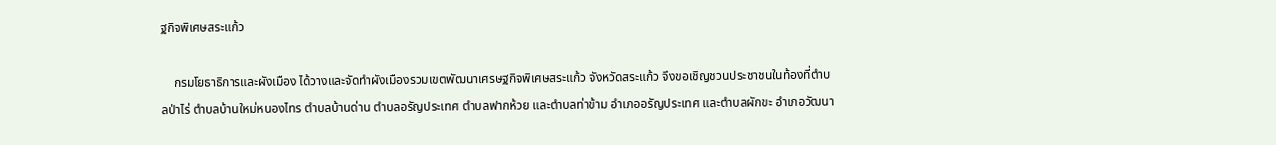ฐกิจพิเศษสระแก้ว

    กรมโยธาธิการและผังเมือง ได้วางและจัดทำผังเมืองรวมเขตพัฒนาเศรษฐกิจพิเศษสระแก้ว จังหวัดสระแก้ว จึงขอเชิญชวนประชาชนในท้องที่ตำบลป่าไร่ ตำบลบ้านใหม่หนองไทร ตำบลบ้านด่าน ตำบลอรัญประเทศ ตำบลฟากห้วย และตำบลท่าข้าม อำเภออรัญประเทศ และตำบลผักขะ อำเภอวัฒนา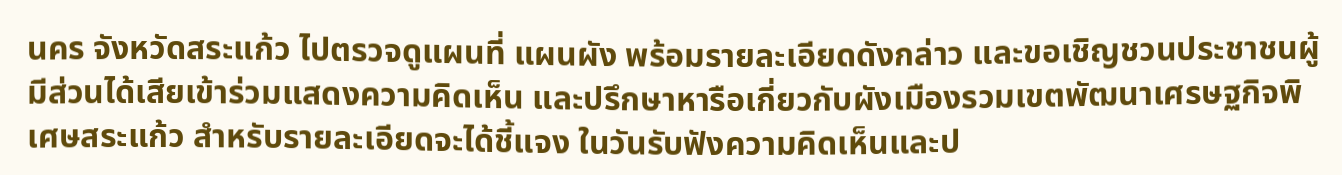นคร จังหวัดสระแก้ว ไปตรวจดูแผนที่ แผนผัง พร้อมรายละเอียดดังกล่าว และขอเชิญชวนประชาชนผู้มีส่วนได้เสียเข้าร่วมแสดงความคิดเห็น และปรึกษาหารือเกี่ยวกับผังเมืองรวมเขตพัฒนาเศรษฐกิจพิเศษสระแก้ว สำหรับรายละเอียดจะได้ชี้แจง ในวันรับฟังความคิดเห็นและป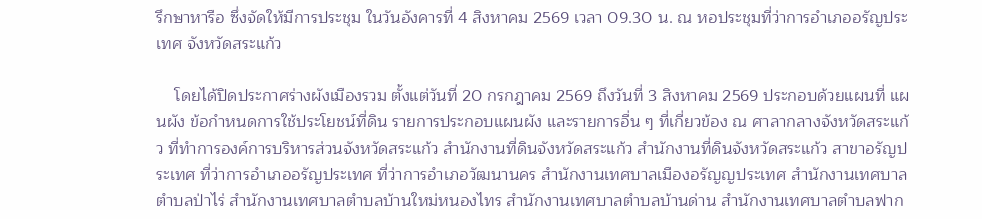รึกษาหารือ ซึ่งจัดให้มีการประชุม ในวันอังคารที่ 4 สิงหาคม 2569 เวลา 09.30 น. ณ หอประชุมที่ว่าการอำเภออรัญประเทศ จังหวัดสระแก้ว

    โดยได้ปิดประกาศร่างผังเมืองรวม ตั้งแต่วันที่ 20 กรกฎาคม 2569 ถึงวันที่ 3 สิงหาคม 2569 ประกอบด้วยแผนที่ แผนผัง ข้อกำหนดการใช้ประโยชน์ที่ดิน รายการประกอบแผนผัง และรายการอื่น ๆ ที่เกี่ยวข้อง ณ ศาลากลางจังหวัดสระแก้ว ที่ทำการองค์การบริหารส่วนจังหวัดสระแก้ว สำนักงานที่ดินจังหวัดสระแก้ว สำนักงานที่ดินจังหวัดสระแก้ว สาขาอรัญประเทศ ที่ว่าการอำเภออรัญประเทศ ที่ว่าการอำเภอวัฒนานคร สำนักงานเทศบาลเมืองอรัญญประเทศ สำนักงานเทศบาลตำบลป่าไร่ สำนักงานเทศบาลตำบลบ้านใหม่หนองไทร สำนักงานเทศบาลตำบลบ้านด่าน สำนักงานเทศบาลตำบลฟาก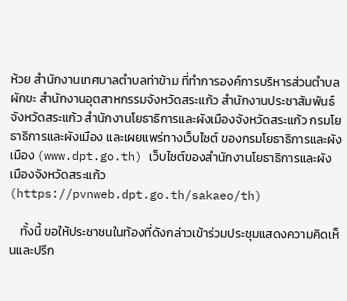ห้วย สำนักงานเทศบาลตำบลท่าข้าม ที่ทำการองค์การบริหารส่วนตำบลผักขะ สำนักงานอุตสาหกรรมจังหวัดสระแก้ว สำนักงานประชาสัมพันธ์ จังหวัดสระแก้ว สำนักงานโยธาธิการและผังเมืองจังหวัดสระแก้ว กรมโยธาธิการและผังเมือง และเผยแพร่ทางเว็บไซต์ ของกรมโยธาธิการและผังเมือง (www.dpt.go.th) เว็บไซต์ของสำนักงานโยธาธิการและผังเมืองจังหวัดสระแก้ว (https://pvnweb.dpt.go.th/sakaeo/th)

    ทั้งนี้ ขอให้ประชาชนในท้องที่ดังกล่าวเข้าร่วมประชุมแสดงความคิดเห็นและปรึก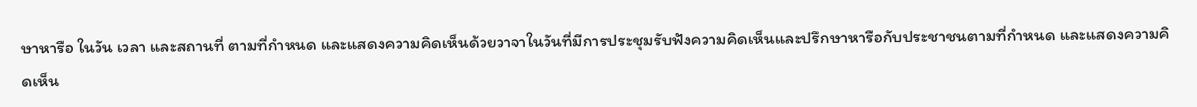ษาหารือ ในวัน เวลา และสถานที่ ตามที่กำหนด และแสดงความคิดเห็นด้วยวาจาในวันที่มีการประชุมรับฟังความคิดเห็นและปรึกษาหารือกับประชาชนตามที่กำหนด และแสดงความคิดเห็น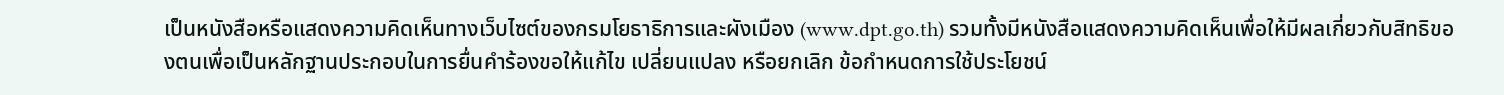เป็นหนังสือหรือแสดงความคิดเห็นทางเว็บไซต์ของกรมโยธาธิการและผังเมือง (www.dpt.go.th) รวมทั้งมีหนังสือแสดงความคิดเห็นเพื่อให้มีผลเกี่ยวกับสิทธิของตนเพื่อเป็นหลักฐานประกอบในการยื่นคำร้องขอให้แก้ไข เปลี่ยนแปลง หรือยกเลิก ข้อกำหนดการใช้ประโยชน์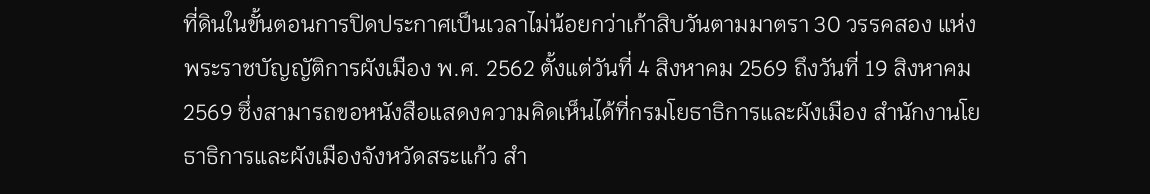ที่ดินในขั้นตอนการปิดประกาศเป็นเวลาไม่น้อยกว่าเก้าสิบวันตามมาตรา 30 วรรคสอง แห่งพระราชบัญญัติการผังเมือง พ.ศ. 2562 ตั้งแต่วันที่ 4 สิงหาคม 2569 ถึงวันที่ 19 สิงหาคม 2569 ซึ่งสามารถขอหนังสือแสดงความคิดเห็นได้ที่กรมโยธาธิการและผังเมือง สำนักงานโยธาธิการและผังเมืองจังหวัดสระแก้ว สำ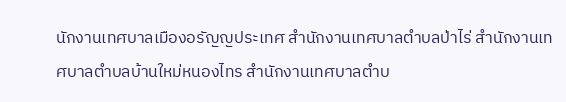นักงานเทศบาลเมืองอรัญญประเทศ สำนักงานเทศบาลตำบลป่าไร่ สำนักงานเทศบาลตำบลบ้านใหม่หนองไทร สำนักงานเทศบาลตำบ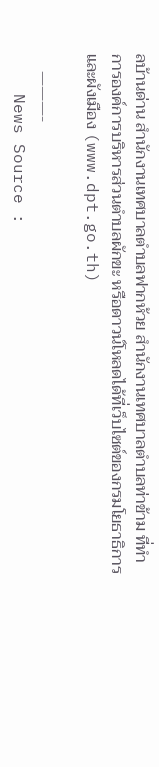ลบ้านด่าน สำนักงานเทศบาลตำบลฟากห้วย สำนักงานเทศบาลตำบลท่าข้าม ที่ทำการองค์การบริหารส่วนตำบลผักขะ หรือดาวน์โหลดได้ที่เว็บไซต์ของกรมโยธาธิการและผังเมือง (www.dpt.go.th)

    ———-
    News Source :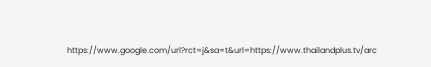https://www.google.com/url?rct=j&sa=t&url=https://www.thailandplus.tv/arc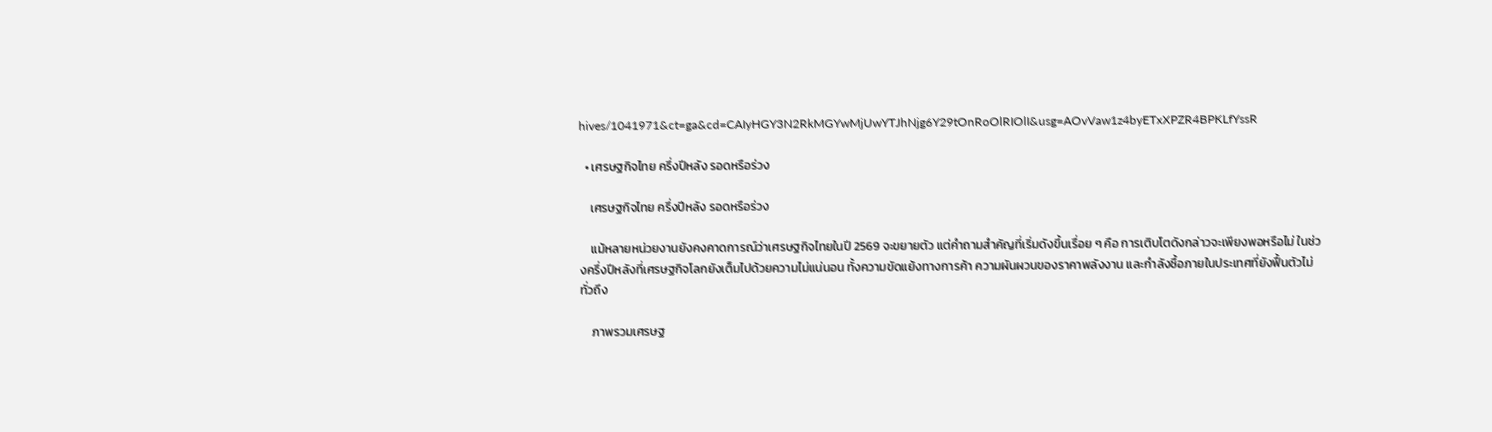hives/1041971&ct=ga&cd=CAIyHGY3N2RkMGYwMjUwYTJhNjg6Y29tOnRoOlRIOlI&usg=AOvVaw1z4byETxXPZR4BPKLfYssR

  • เศรษฐกิจไทย ครึ่งปีหลัง รอดหรือร่วง

    เศรษฐกิจไทย ครึ่งปีหลัง รอดหรือร่วง

    แม้หลายหน่วยงานยังคงคาดการณ์ว่าเศรษฐกิจไทยในปี 2569 จะขยายตัว แต่คำถามสำคัญที่เริ่มดังขึ้นเรื่อย ๆ คือ การเติบโตดังกล่าวจะเพียงพอหรือไม่ ในช่วงครึ่งปีหลังที่เศรษฐกิจโลกยังเต็มไปด้วยความไม่แน่นอน ทั้งความขัดแย้งทางการค้า ความผันผวนของราคาพลังงาน และกำลังซื้อภายในประเทศที่ยังฟื้นตัวไม่ทั่วถึง

    ภาพรวมเศรษฐ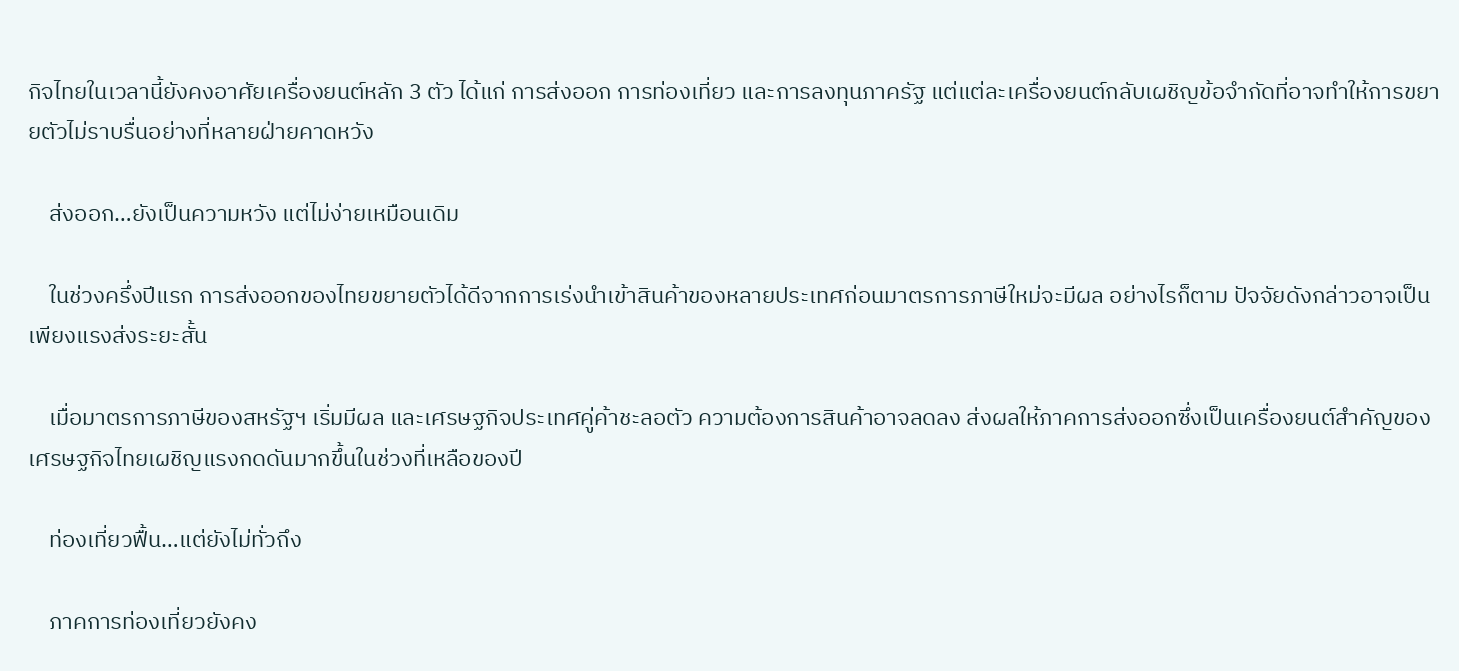กิจไทยในเวลานี้ยังคงอาศัยเครื่องยนต์หลัก 3 ตัว ได้แก่ การส่งออก การท่องเที่ยว และการลงทุนภาครัฐ แต่แต่ละเครื่องยนต์กลับเผชิญข้อจำกัดที่อาจทำให้การขยายตัวไม่ราบรื่นอย่างที่หลายฝ่ายคาดหวัง

    ส่งออก…ยังเป็นความหวัง แต่ไม่ง่ายเหมือนเดิม

    ในช่วงครึ่งปีแรก การส่งออกของไทยขยายตัวได้ดีจากการเร่งนำเข้าสินค้าของหลายประเทศก่อนมาตรการภาษีใหม่จะมีผล อย่างไรก็ตาม ปัจจัยดังกล่าวอาจเป็นเพียงแรงส่งระยะสั้น

    เมื่อมาตรการภาษีของสหรัฐฯ เริ่มมีผล และเศรษฐกิจประเทศคู่ค้าชะลอตัว ความต้องการสินค้าอาจลดลง ส่งผลให้ภาคการส่งออกซึ่งเป็นเครื่องยนต์สำคัญของเศรษฐกิจไทยเผชิญแรงกดดันมากขึ้นในช่วงที่เหลือของปี

    ท่องเที่ยวฟื้น…แต่ยังไม่ทั่วถึง

    ภาคการท่องเที่ยวยังคง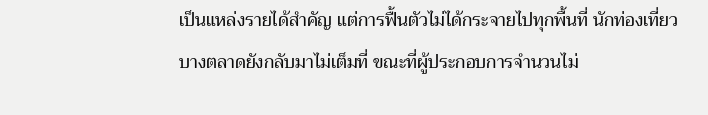เป็นแหล่งรายได้สำคัญ แต่การฟื้นตัวไม่ได้กระจายไปทุกพื้นที่ นักท่องเที่ยวบางตลาดยังกลับมาไม่เต็มที่ ขณะที่ผู้ประกอบการจำนวนไม่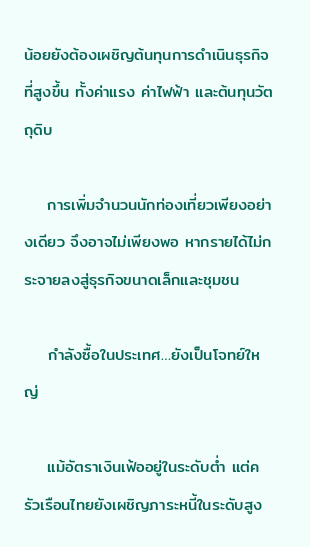น้อยยังต้องเผชิญต้นทุนการดำเนินธุรกิจที่สูงขึ้น ทั้งค่าแรง ค่าไฟฟ้า และต้นทุนวัตถุดิบ

    การเพิ่มจำนวนนักท่องเที่ยวเพียงอย่างเดียว จึงอาจไม่เพียงพอ หากรายได้ไม่กระจายลงสู่ธุรกิจขนาดเล็กและชุมชน

    กำลังซื้อในประเทศ…ยังเป็นโจทย์ใหญ่

    แม้อัตราเงินเฟ้ออยู่ในระดับต่ำ แต่ครัวเรือนไทยยังเผชิญภาระหนี้ในระดับสูง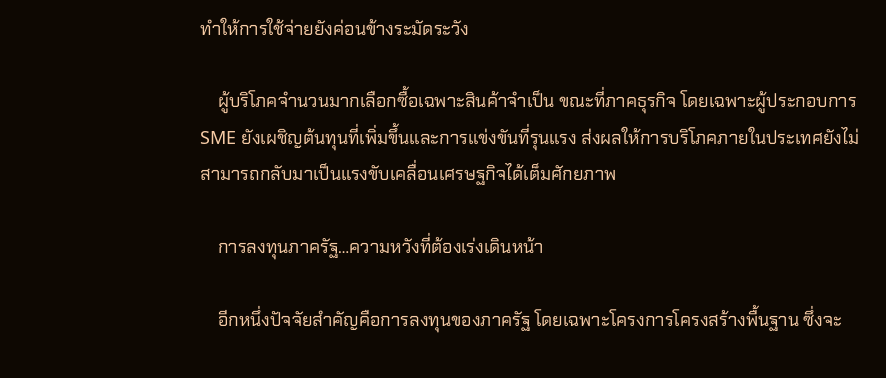ทำให้การใช้จ่ายยังค่อนข้างระมัดระวัง

    ผู้บริโภคจำนวนมากเลือกซื้อเฉพาะสินค้าจำเป็น ขณะที่ภาคธุรกิจ โดยเฉพาะผู้ประกอบการ SME ยังเผชิญต้นทุนที่เพิ่มขึ้นและการแข่งขันที่รุนแรง ส่งผลให้การบริโภคภายในประเทศยังไม่สามารถกลับมาเป็นแรงขับเคลื่อนเศรษฐกิจได้เต็มศักยภาพ

    การลงทุนภาครัฐ…ความหวังที่ต้องเร่งเดินหน้า

    อีกหนึ่งปัจจัยสำคัญคือการลงทุนของภาครัฐ โดยเฉพาะโครงการโครงสร้างพื้นฐาน ซึ่งจะ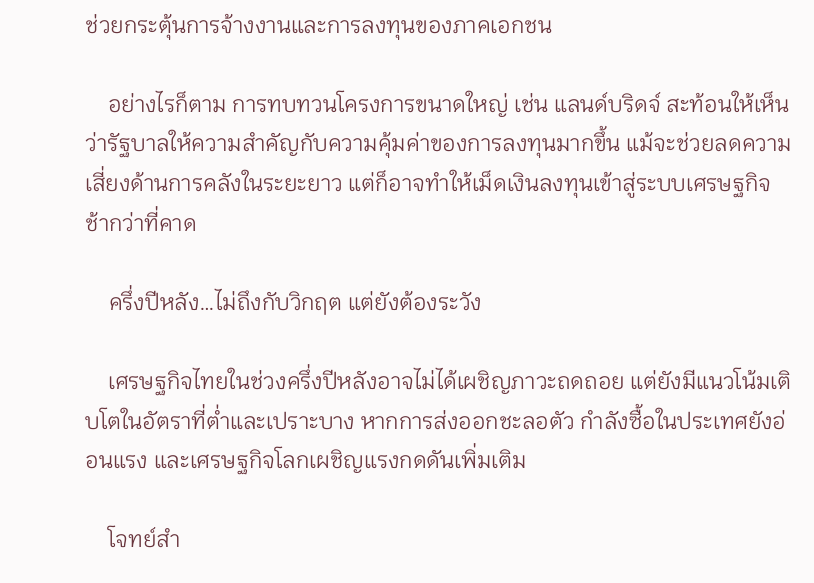ช่วยกระตุ้นการจ้างงานและการลงทุนของภาคเอกชน

    อย่างไรก็ตาม การทบทวนโครงการขนาดใหญ่ เช่น แลนด์บริดจ์ สะท้อนให้เห็นว่ารัฐบาลให้ความสำคัญกับความคุ้มค่าของการลงทุนมากขึ้น แม้จะช่วยลดความเสี่ยงด้านการคลังในระยะยาว แต่ก็อาจทำให้เม็ดเงินลงทุนเข้าสู่ระบบเศรษฐกิจช้ากว่าที่คาด

    ครึ่งปีหลัง…ไม่ถึงกับวิกฤต แต่ยังต้องระวัง

    เศรษฐกิจไทยในช่วงครึ่งปีหลังอาจไม่ได้เผชิญภาวะถดถอย แต่ยังมีแนวโน้มเติบโตในอัตราที่ต่ำและเปราะบาง หากการส่งออกชะลอตัว กำลังซื้อในประเทศยังอ่อนแรง และเศรษฐกิจโลกเผชิญแรงกดดันเพิ่มเติม

    โจทย์สำ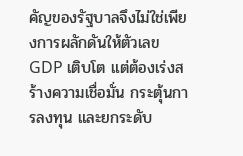คัญของรัฐบาลจึงไม่ใช่เพียงการผลักดันให้ตัวเลข GDP เติบโต แต่ต้องเร่งสร้างความเชื่อมั่น กระตุ้นการลงทุน และยกระดับ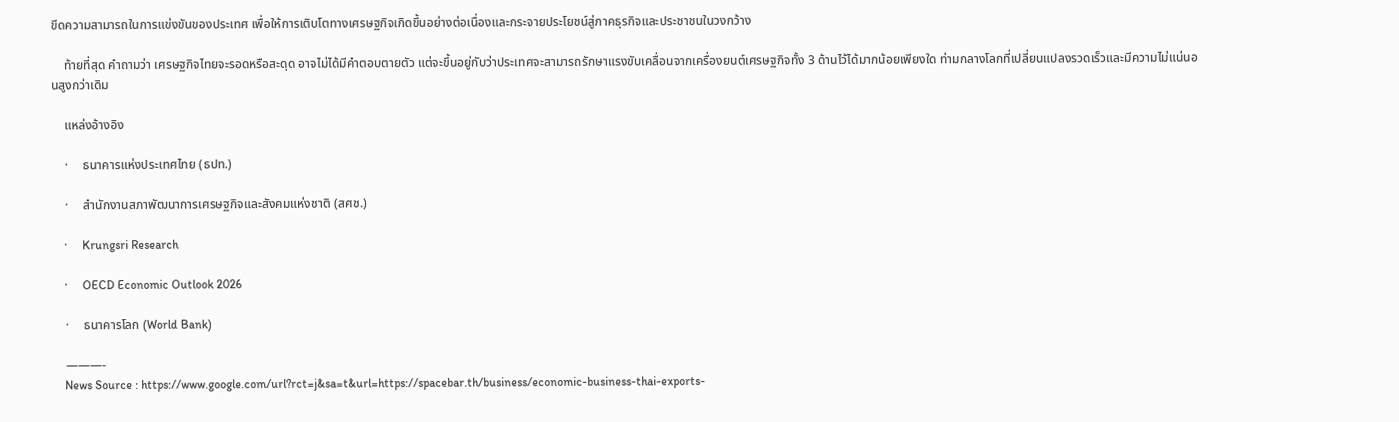ขีดความสามารถในการแข่งขันของประเทศ เพื่อให้การเติบโตทางเศรษฐกิจเกิดขึ้นอย่างต่อเนื่องและกระจายประโยชน์สู่ภาคธุรกิจและประชาชนในวงกว้าง

    ท้ายที่สุด คำถามว่า เศรษฐกิจไทยจะรอดหรือสะดุด อาจไม่ได้มีคำตอบตายตัว แต่จะขึ้นอยู่กับว่าประเทศจะสามารถรักษาแรงขับเคลื่อนจากเครื่องยนต์เศรษฐกิจทั้ง 3 ด้านไว้ได้มากน้อยเพียงใด ท่ามกลางโลกที่เปลี่ยนแปลงรวดเร็วและมีความไม่แน่นอนสูงกว่าเดิม

    แหล่งอ้างอิง

    ·     ธนาคารแห่งประเทศไทย (ธปท.)

    ·     สำนักงานสภาพัฒนาการเศรษฐกิจและสังคมแห่งชาติ (สศช.)

    ·     Krungsri Research

    ·     OECD Economic Outlook 2026

    ·     ธนาคารโลก (World Bank)

    ———-
    News Source : https://www.google.com/url?rct=j&sa=t&url=https://spacebar.th/business/economic-business-thai-exports-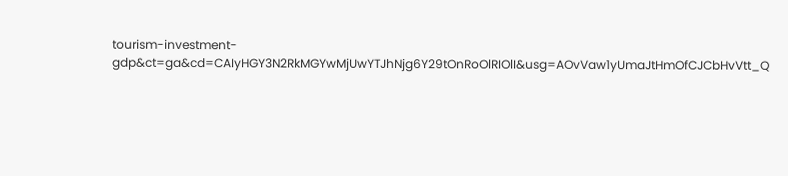tourism-investment-gdp&ct=ga&cd=CAIyHGY3N2RkMGYwMjUwYTJhNjg6Y29tOnRoOlRIOlI&usg=AOvVaw1yUmaJtHmOfCJCbHvVtt_Q